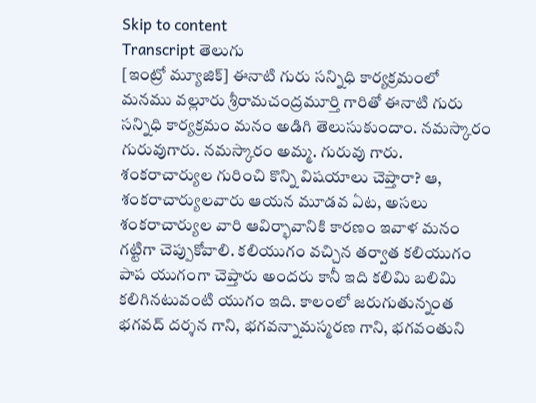Skip to content
Transcript తెలుగు
[ఇంట్రో మ్యూజిక్] ఈనాటి గురు సన్నిధి కార్యక్రమంలో మనము వల్లూరు శ్రీరామచంద్రమూర్తి గారితో ఈనాటి గురు సన్నిధి కార్యక్రమం మనం అడిగి తెలుసుకుందాం. నమస్కారం గురువుగారు. నమస్కారం అమ్మ. గురువు గారు. శంకరాచార్యుల గురించి కొన్ని విషయాలు చెప్తారా? ఆ, శంకరాచార్యులవారు ఆయన మూడవ ఏట, అసలు శంకరాచార్యుల వారి ఆవిర్భావానికి కారణం ఇవాళ మనం గట్టిగా చెప్పుకోవాలి. కలియుగం వచ్చిన తర్వాత కలియుగం పాప యుగంగా చెప్తారు అందరు కానీ ఇది కలిమి బలిమి కలిగినటువంటి యుగం ఇది. కాలంలో జరుగుతున్నంత భగవద్ దర్శన గాని, భగవన్నామస్మరణ గాని, భగవంతుని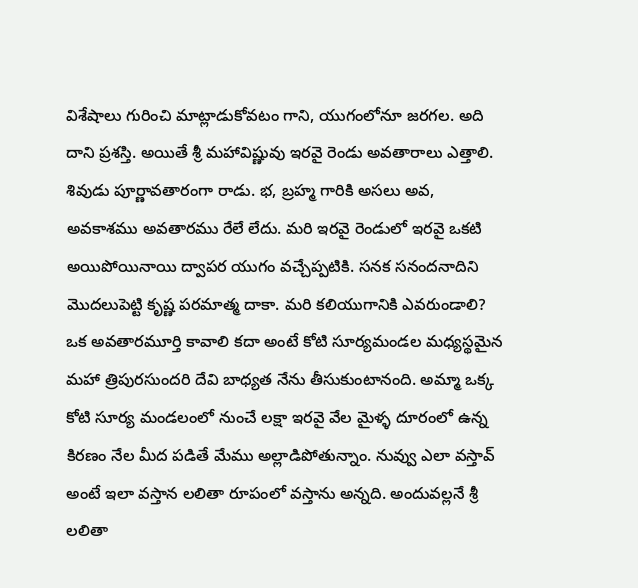విశేషాలు గురించి మాట్లాడుకోవటం గాని, యుగంలోనూ జరగల. అది దాని ప్రశస్తి. అయితే శ్రీ మహావిష్ణువు ఇరవై రెండు అవతారాలు ఎత్తాలి. శివుడు పూర్ణావతారంగా రాడు. భ, బ్రహ్మ గారికి అసలు అవ, అవకాశము అవతారము రేలే లేదు. మరి ఇరవై రెండులో ఇరవై ఒకటి అయిపోయినాయి ద్వాపర యుగం వచ్చేప్పటికి. సనక సనందనాదిని మొదలుపెట్టి కృష్ణ పరమాత్మ దాకా. మరి కలియుగానికి ఎవరుండాలి? ఒక అవతారమూర్తి కావాలి కదా అంటే కోటి సూర్యమండల మధ్యస్థమైన మహా త్రిపురసుందరి దేవి బాధ్యత నేను తీసుకుంటానంది. అమ్మా ఒక్క కోటి సూర్య మండలంలో నుంచే లక్షా ఇరవై వేల మైళ్ళ దూరంలో ఉన్న కిరణం నేల మీద పడితే మేము అల్లాడిపోతున్నాం. నువ్వు ఎలా వస్తావ్ అంటే ఇలా వస్తాన లలితా రూపంలో వస్తాను అన్నది. అందువల్లనే శ్రీ లలితా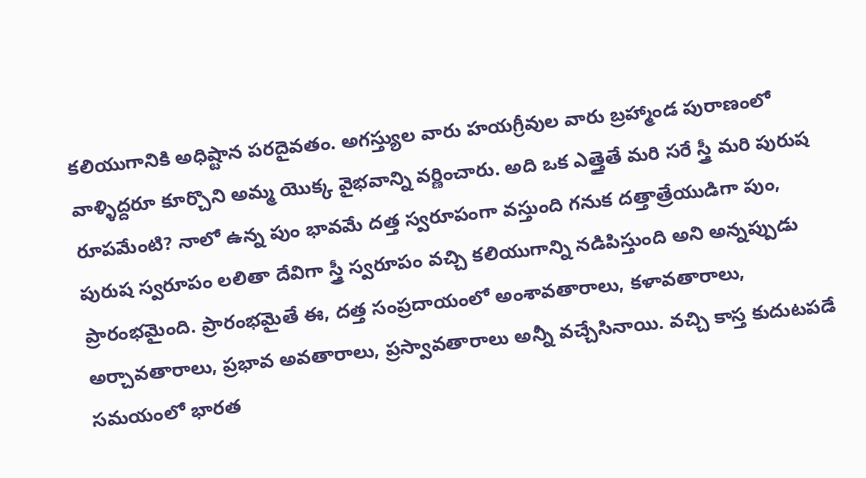కలియుగానికి అధిష్టాన పరదైవతం. అగస్త్యుల వారు హయగ్రీవుల వారు బ్రహ్మాండ పురాణంలో వాళ్ళిద్దరూ కూర్చొని అమ్మ యొక్క వైభవాన్ని వర్ణించారు. అది ఒక ఎత్తైతే మరి సరే స్త్రీ మరి పురుష రూపమేంటి? నాలో ఉన్న పుం భావమే దత్త స్వరూపంగా వస్తుంది గనుక దత్తాత్రేయుడిగా పుం, పురుష స్వరూపం లలితా దేవిగా స్త్రీ స్వరూపం వచ్చి కలియుగాన్ని నడిపిస్తుంది అని అన్నప్పుడు ప్రారంభమైంది. ప్రారంభమైతే ఈ, దత్త సంప్రదాయంలో అంశావతారాలు, కళావతారాలు, అర్చావతారాలు, ప్రభావ అవతారాలు, ప్రస్వావతారాలు అన్నీ వచ్చేసినాయి. వచ్చి కాస్త కుదుటపడే సమయంలో భారత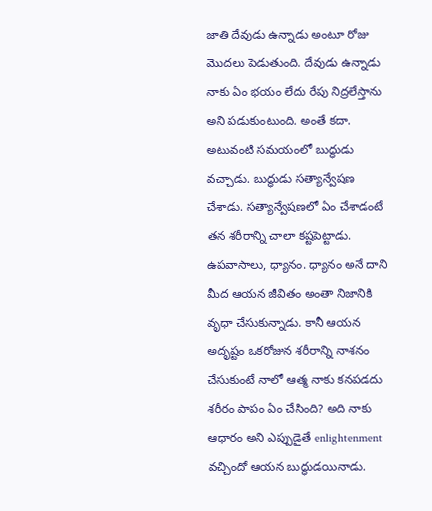జాతి దేవుడు ఉన్నాడు అంటూ రోజు మొదలు పెడుతుంది. దేవుడు ఉన్నాడు నాకు ఏం భయం లేదు రేపు నిద్రలేస్తాను అని పడుకుంటుంది. అంతే కదా. అటువంటి సమయంలో బుద్ధుడు వచ్చాడు. బుద్ధుడు సత్యాన్వేషణ చేశాడు. సత్యాన్వేషణలో ఏం చేశాడంటే తన శరీరాన్ని చాలా కష్టపెట్టాడు. ఉపవాసాలు, ధ్యానం. ధ్యానం అనే దాని మీద ఆయన జీవితం అంతా నిజానికి వృధా చేసుకున్నాడు. కానీ ఆయన అదృష్టం ఒకరోజున శరీరాన్ని నాశనం చేసుకుంటే నాలో ఆత్మ నాకు కనపడదు శరీరం పాపం ఏం చేసింది? అది నాకు ఆధారం అని ఎప్పుడైతే enlightenment వచ్చిందో ఆయన బుద్ధుడయినాడు.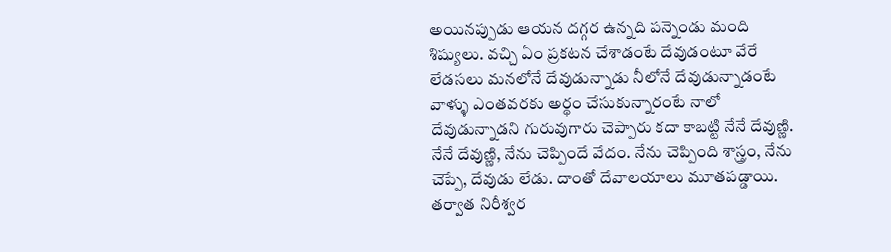అయినప్పుడు ఆయన దగ్గర ఉన్నది పన్నెండు మంది శిష్యులు. వచ్చి ఏం ప్రకటన చేశాడంటే దేవుడంటూ వేరే లేడసలు మనలోనే దేవుడున్నాడు నీలోనే దేవుడున్నాడంటే వాళ్ళు ఎంతవరకు అర్థం చేసుకున్నారంటే నాలో దేవుడున్నాడని గురువుగారు చెప్పారు కదా కాబట్టి నేనే దేవుణ్ణి. నేనే దేవుణ్ణి, నేను చెప్పిందే వేదం. నేను చెప్పింది శాస్త్రం, నేను చెప్పే, దేవుడు లేడు. దాంతో దేవాలయాలు మూతపడ్డాయి. తర్వాత నిరీశ్వర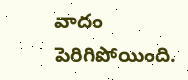వాదం పెరిగిపోయింది.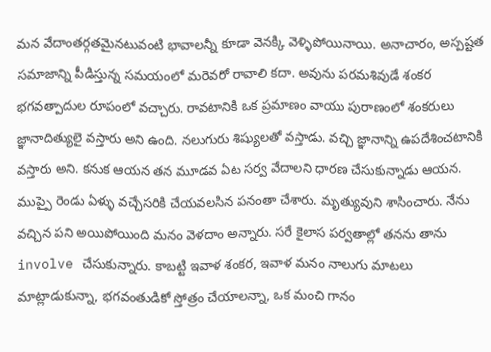మన వేదాంతర్గతమైనటువంటి భావాలన్నీ కూడా వెనక్కి వెళ్ళిపోయినాయి. అనాచారం, అస్పష్టత సమాజాన్ని పీడిస్తున్న సమయంలో మరెవరో రావాలి కదా. అవును పరమశివుడే శంకర భగవత్పాదుల రూపంలో వచ్చారు. రావటానికి ఒక ప్రమాణం వాయు పురాణంలో శంకరులు జ్ఞానాదిత్యులై వస్తారు అని ఉంది. నలుగురు శిష్యులతో వస్తాడు. వచ్చి జ్ఞానాన్ని ఉపదేశించటానికి వస్తారు అని. కనుక ఆయన తన మూడవ ఏట సర్వ వేదాలని ధారణ చేసుకున్నాడు ఆయన. ముప్పై రెండు ఏళ్ళు వచ్చేసరికి చేయవలసిన పనంతా చేశారు. మృత్యువుని శాసించారు. నేను వచ్చిన పని అయిపోయింది మనం వెళదాం అన్నారు. సరే కైలాస పర్వతాల్లో తనను తాను involve చేసుకున్నారు. కాబట్టి ఇవాళ శంకర, ఇవాళ మనం నాలుగు మాటలు మాట్లాడుకున్నా, భగవంతుడికో స్తోత్రం చేయాలన్నా, ఒక మంచి గానం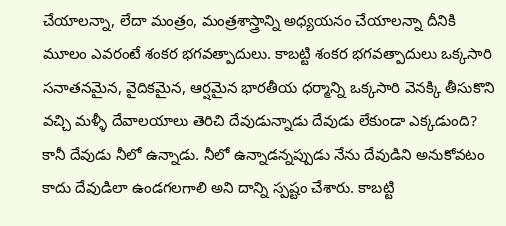చేయాలన్నా, లేదా మంత్రం, మంత్రశాస్త్రాన్ని అధ్యయనం చేయాలన్నా దీనికి మూలం ఎవరంటే శంకర భగవత్పాదులు. కాబట్టి శంకర భగవత్పాదులు ఒక్కసారి సనాతనమైన, వైదికమైన, ఆర్షమైన భారతీయ ధర్మాన్ని ఒక్కసారి వెనక్కి తీసుకొని వచ్చి మళ్ళీ దేవాలయాలు తెరిచి దేవుడున్నాడు దేవుడు లేకుండా ఎక్కడుంది? కానీ దేవుడు నీలో ఉన్నాడు. నీలో ఉన్నాడన్నప్పుడు నేను దేవుడిని అనుకోవటం కాదు దేవుడిలా ఉండగలగాలి అని దాన్ని స్పష్టం చేశారు. కాబట్టి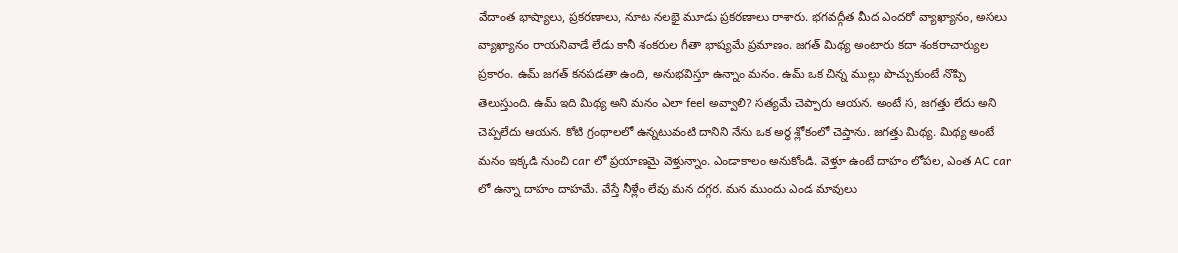వేదాంత భాష్యాలు, ప్రకరణాలు, నూట నలభై మూడు ప్రకరణాలు రాశారు. భగవద్గీత మీద ఎందరో వ్యాఖ్యానం, అసలు వ్యాఖ్యానం రాయనివాడే లేడు కానీ శంకరుల గీతా భాష్యమే ప్రమాణం. జగత్ మిథ్య అంటారు కదా శంకరాచార్యుల ప్రకారం. ఉమ్ జగత్ కనపడతా ఉంది, అనుభవిస్తూ ఉన్నాం మనం. ఉమ్ ఒక చిన్న ముల్లు పొచ్చుకుంటే నొప్పి తెలుస్తుంది. ఉమ్ ఇది మిథ్య అని మనం ఎలా feel అవ్వాలి? సత్యమే చెప్పారు ఆయన. అంటే స, జగత్తు లేదు అని చెప్పలేదు ఆయన. కోటి గ్రంథాలలో ఉన్నటువంటి దానిని నేను ఒక అర్ధ శ్లోకంలో చెప్తాను. జగత్తు మిథ్య. మిథ్య అంటే మనం ఇక్కడి నుంచి car లో ప్రయాణమై వెళ్తున్నాం. ఎండాకాలం అనుకోండి. వెళ్తూ ఉంటే దాహం లోపల, ఎంత AC car లో ఉన్నా దాహం దాహమే. వేస్తే నీళ్లేం లేవు మన దగ్గర. మన ముందు ఎండ మావులు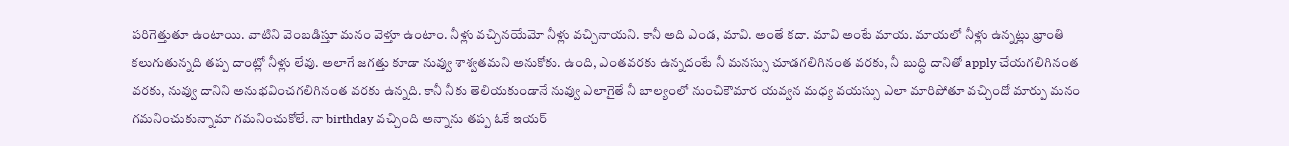పరిగెత్తుతూ ఉంటాయి. వాటిని వెంబడిస్తూ మనం వెళ్తూ ఉంటాం. నీళ్లు వచ్చినయేమో నీళ్లు వచ్చినాయని. కానీ అది ఎండ, మావి. అంతే కదా. మావి అంటే మాయ. మాయలో నీళ్లు ఉన్నట్లు భ్రాంతి కలుగుతున్నది తప్ప దాంట్లో నీళ్లు లేవు. అలాగే జగత్తు కూడా నువ్వు శాశ్వతమని అనుకోకు. ఉంది, ఎంతవరకు ఉన్నదంటే నీ మనస్సు చూడగలిగినంత వరకు, నీ బుద్ధి దానితో apply చేయగలిగినంత వరకు, నువ్వు దానిని అనుభవించగలిగినంత వరకు ఉన్నది. కానీ నీకు తెలియకుండానే నువ్వు ఎలాగైతే నీ బాల్యంలో నుంచికౌమార యవ్వన మధ్య వయస్సు ఎలా మారిపోతూ వచ్చిందో మార్పు మనం గమనించుకున్నామా గమనించుకోలే. నా birthday వచ్చింది అన్నాను తప్ప ఓకే ఇయర్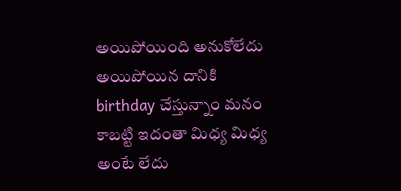అయిపోయింది అనుకోలేదు అయిపోయిన దానికి birthday చేస్తున్నాం మనం కాబట్టి ఇదంతా మిధ్య మిధ్య అంటే లేదు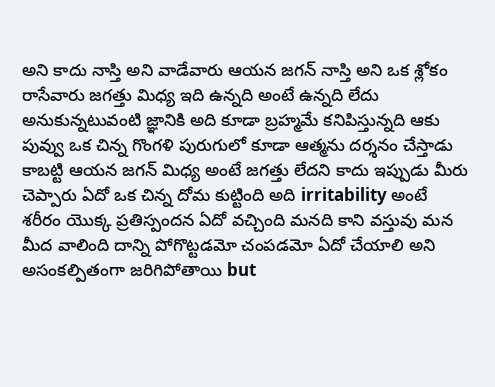అని కాదు నాస్తి అని వాడేవారు ఆయన జగన్ నాస్తి అని ఒక శ్లోకం రాసేవారు జగత్తు మిధ్య ఇది ఉన్నది అంటే ఉన్నది లేదు అనుకున్నటువంటి జ్ఞానికి అది కూడా బ్రహ్మమే కనిపిస్తున్నది ఆకు పువ్వు ఒక చిన్న గొంగళి పురుగులో కూడా ఆత్మను దర్శనం చేస్తాడు కాబట్టి ఆయన జగన్ మిధ్య అంటే జగత్తు లేదని కాదు ఇప్పుడు మీరు చెప్పారు ఏదో ఒక చిన్న దోమ కుట్టింది అది irritability అంటే శరీరం యొక్క ప్రతిస్పందన ఏదో వచ్చింది మనది కాని వస్తువు మన మీద వాలింది దాన్ని పోగొట్టడమో చంపడమో ఏదో చేయాలి అని అసంకల్పితంగా జరిగిపోతాయి but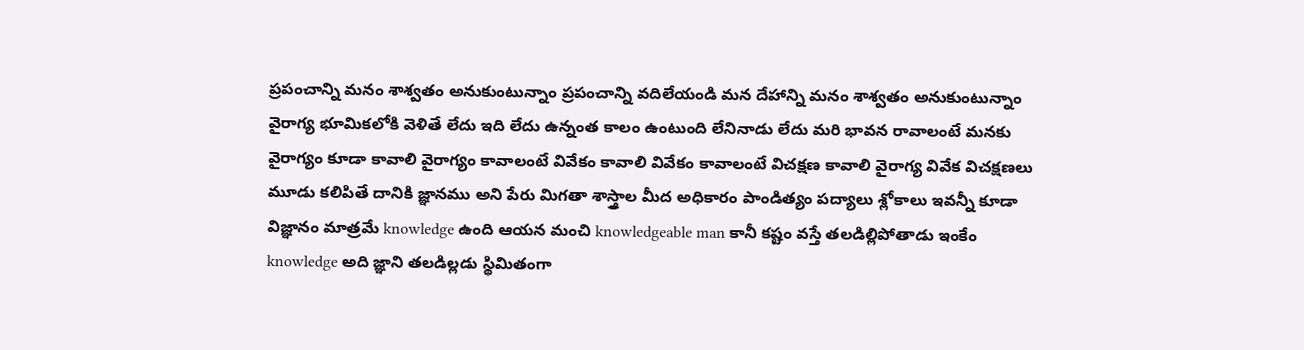ప్రపంచాన్ని మనం శాశ్వతం అనుకుంటున్నాం ప్రపంచాన్ని వదిలేయండి మన దేహాన్ని మనం శాశ్వతం అనుకుంటున్నాం వైరాగ్య భూమికలోకి వెళితే లేదు ఇది లేదు ఉన్నంత కాలం ఉంటుంది లేనినాడు లేదు మరి భావన రావాలంటే మనకు వైరాగ్యం కూడా కావాలి వైరాగ్యం కావాలంటే వివేకం కావాలి వివేకం కావాలంటే విచక్షణ కావాలి వైరాగ్య వివేక విచక్షణలు మూడు కలిపితే దానికి జ్ఞానము అని పేరు మిగతా శాస్త్రాల మీద అధికారం పాండిత్యం పద్యాలు శ్లోకాలు ఇవన్నీ కూడా విజ్ఞానం మాత్రమే knowledge ఉంది ఆయన మంచి knowledgeable man కానీ కష్టం వస్తే తలడిల్లిపోతాడు ఇంకేం knowledge అది జ్ఞాని తలడిల్లడు స్థిమితంగా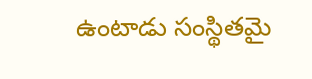ఉంటాడు సంస్థితమై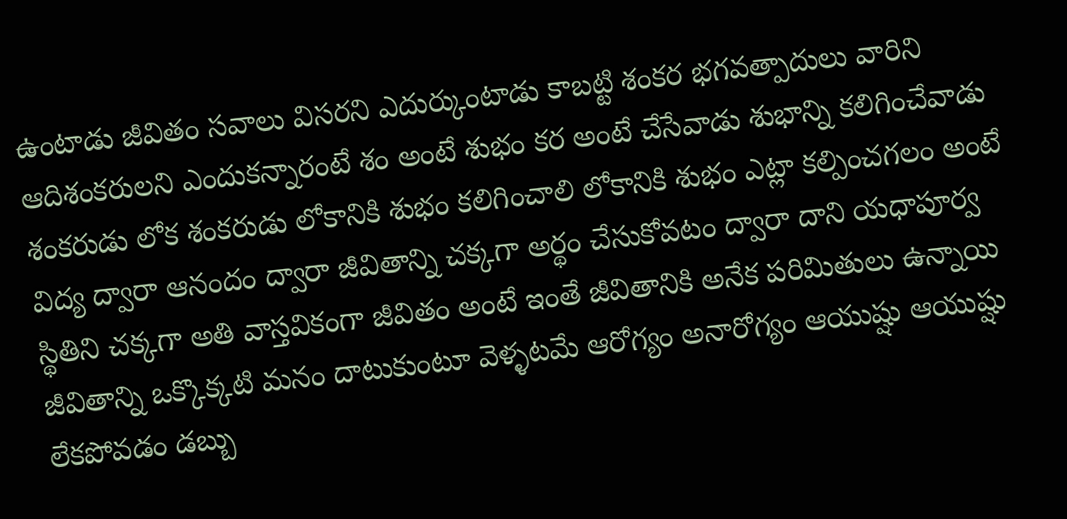ఉంటాడు జీవితం సవాలు విసరని ఎదుర్కుంటాడు కాబట్టి శంకర భగవత్పాదులు వారిని ఆదిశంకరులని ఎందుకన్నారంటే శం అంటే శుభం కర అంటే చేసేవాడు శుభాన్ని కలిగించేవాడు శంకరుడు లోక శంకరుడు లోకానికి శుభం కలిగించాలి లోకానికి శుభం ఎట్లా కల్పించగలం అంటే విద్య ద్వారా ఆనందం ద్వారా జీవితాన్ని చక్కగా అర్థం చేసుకోవటం ద్వారా దాని యధాపూర్వ స్థితిని చక్కగా అతి వాస్తవికంగా జీవితం అంటే ఇంతే జీవితానికి అనేక పరిమితులు ఉన్నాయి జీవితాన్ని ఒక్కొక్కటి మనం దాటుకుంటూ వెళ్ళటమే ఆరోగ్యం అనారోగ్యం ఆయుష్షు ఆయుష్షు లేకపోవడం డబ్బు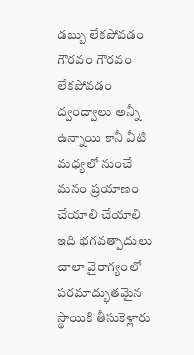డబ్బు లేకపోవడం గౌరవం గౌరవం లేకపోవడం ద్వంద్వాలు అన్నీ ఉన్నాయి కానీ వీటి మధ్యలో నుంచే మనం ప్రయాణం చేయాలి చేయాలి ఇది భగవత్పాదులు చాలా వైరాగ్యంలో పరమాద్భుతమైన స్థాయికి తీసుకెళ్లారు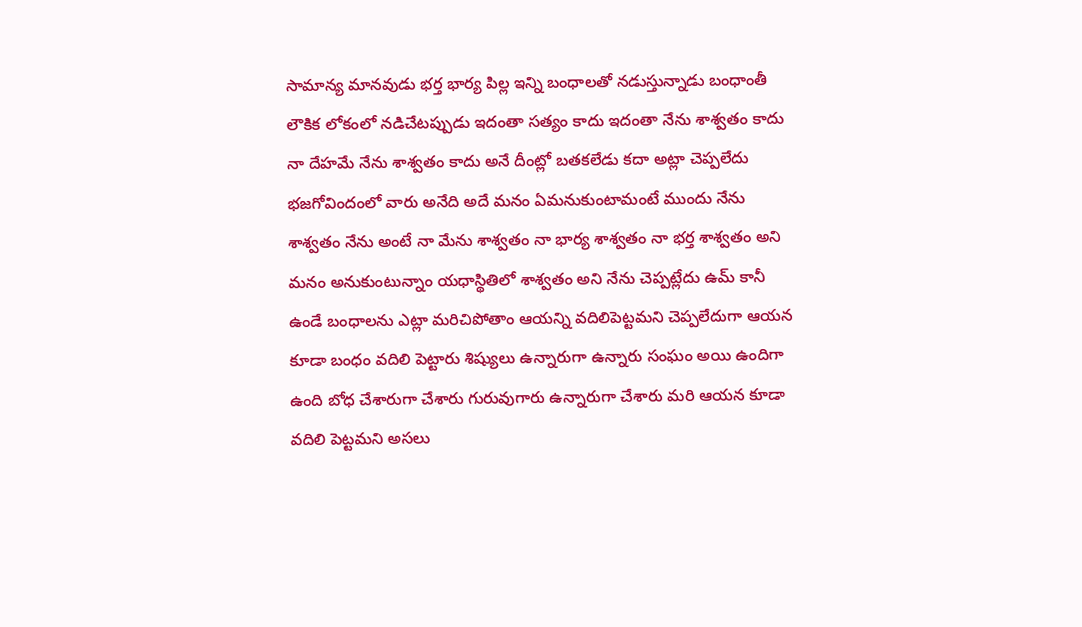సామాన్య మానవుడు భర్త భార్య పిల్ల ఇన్ని బంధాలతో నడుస్తున్నాడు బంధాంతీ లౌకిక లోకంలో నడిచేటప్పుడు ఇదంతా సత్యం కాదు ఇదంతా నేను శాశ్వతం కాదు నా దేహమే నేను శాశ్వతం కాదు అనే దీంట్లో బతకలేడు కదా అట్లా చెప్పలేదు భజగోవిందంలో వారు అనేది అదే మనం ఏమనుకుంటామంటే ముందు నేను శాశ్వతం నేను అంటే నా మేను శాశ్వతం నా భార్య శాశ్వతం నా భర్త శాశ్వతం అని మనం అనుకుంటున్నాం యధాస్థితిలో శాశ్వతం అని నేను చెప్పట్లేదు ఉమ్ కానీ ఉండే బంధాలను ఎట్లా మరిచిపోతాం ఆయన్ని వదిలిపెట్టమని చెప్పలేదుగా ఆయన కూడా బంధం వదిలి పెట్టారు శిష్యులు ఉన్నారుగా ఉన్నారు సంఘం అయి ఉందిగా ఉంది బోధ చేశారుగా చేశారు గురువుగారు ఉన్నారుగా చేశారు మరి ఆయన కూడా వదిలి పెట్టమని అసలు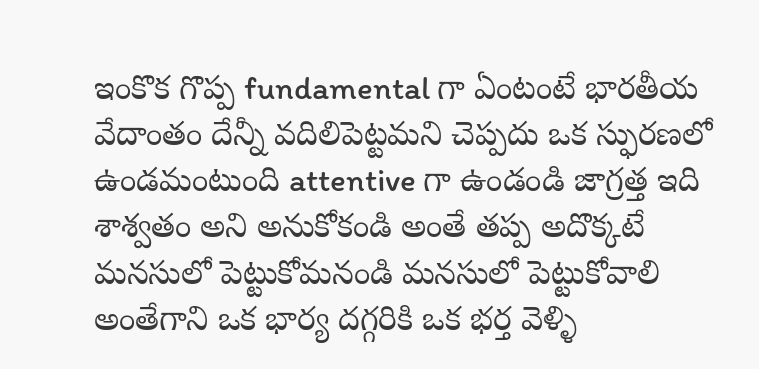ఇంకొక గొప్ప fundamental గా ఏంటంటే భారతీయ వేదాంతం దేన్నీ వదిలిపెట్టమని చెప్పదు ఒక స్ఫురణలో ఉండమంటుంది attentive గా ఉండండి జాగ్రత్త ఇది శాశ్వతం అని అనుకోకండి అంతే తప్ప అదొక్కటే మనసులో పెట్టుకోమనండి మనసులో పెట్టుకోవాలి అంతేగాని ఒక భార్య దగ్గరికి ఒక భర్త వెళ్ళి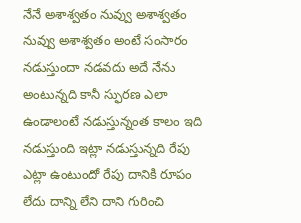నేనే అశాశ్వతం నువ్వు అశాశ్వతం నువ్వు అశాశ్వతం అంటే సంసారం నడుస్తుందా నడవదు అదే నేను అంటున్నది కానీ స్ఫురణ ఎలా ఉండాలంటే నడుస్తున్నంత కాలం ఇది నడుస్తుంది ఇట్లా నడుస్తున్నది రేపు ఎట్లా ఉంటుందో రేపు దానికి రూపం లేదు దాన్ని లేని దాని గురించి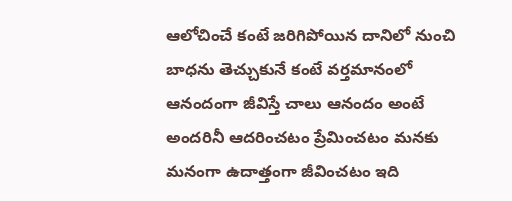ఆలోచించే కంటే జరిగిపోయిన దానిలో నుంచి బాధను తెచ్చుకునే కంటే వర్తమానంలో ఆనందంగా జీవిస్తే చాలు ఆనందం అంటే అందరినీ ఆదరించటం ప్రేమించటం మనకు మనంగా ఉదాత్తంగా జీవించటం ఇది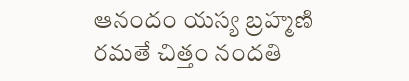ఆనందం యస్య బ్రహ్మణి రమతే చిత్తం నందతి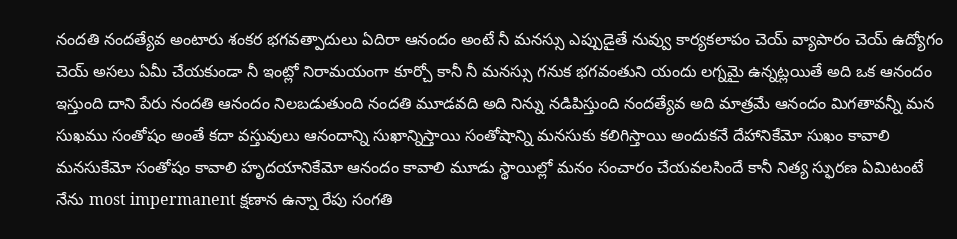నందతి నందత్యేవ అంటారు శంకర భగవత్పాదులు ఏదిరా ఆనందం అంటే నీ మనస్సు ఎప్పుడైతే నువ్వు కార్యకలాపం చెయ్ వ్యాపారం చెయ్ ఉద్యోగం చెయ్ అసలు ఏమీ చేయకుండా నీ ఇంట్లో నిరామయంగా కూర్చో కానీ నీ మనస్సు గనుక భగవంతుని యందు లగ్నమై ఉన్నట్లయితే అది ఒక ఆనందం ఇస్తుంది దాని పేరు నందతి ఆనందం నిలబడుతుంది నందతి మూడవది అది నిన్ను నడిపిస్తుంది నందత్యేవ అది మాత్రమే ఆనందం మిగతావన్నీ మన సుఖము సంతోషం అంతే కదా వస్తువులు ఆనందాన్ని సుఖాన్నిస్తాయి సంతోషాన్ని మనసుకు కలిగిస్తాయి అందుకనే దేహానికేమో సుఖం కావాలి మనసుకేమో సంతోషం కావాలి హృదయానికేమో ఆనందం కావాలి మూడు స్థాయిల్లో మనం సంచారం చేయవలసిందే కానీ నిత్య స్ఫురణ ఏమిటంటే నేను most impermanent క్షణాన ఉన్నా రేపు సంగతి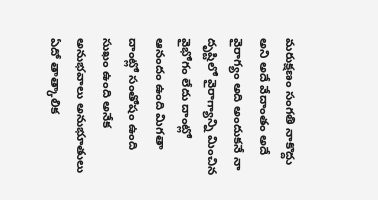మరుక్షణం సంగతి నాకొద్దు అని అదే వేదాంతం అదే వైరాగ్యం అది అందుకనే నా దృష్టిలో వైరాగ్యాన్ని మించిన వైభోగం లేదు దాంట్లో ఆనందం ఉంది మిగతా దాంట్లో సంతోషం ఉంది సుఖం ఉంది అనేక అనుభవాలు అనుభూతులు ఏదో తాత్కాలిక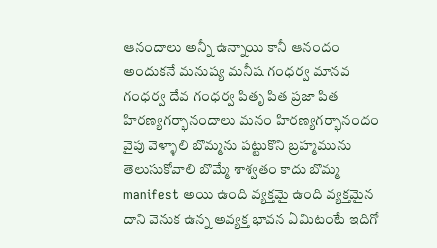ఆనందాలు అన్నీ ఉన్నాయి కానీ ఆనందం అందుకనే మనుష్య మనీష గంధర్వ మానవ గంధర్వ దేవ గంధర్వ పితృ పిత ప్రజా పిత హిరణ్యగర్భానందాలు మనం హిరణ్యగర్భానందం వైపు వెళ్ళాలి బొమ్మను పట్టుకొని బ్రహ్మమును తెలుసుకోవాలి బొమ్మే శాశ్వతం కాదు బొమ్మ manifest అయి ఉంది వ్యక్తమై ఉంది వ్యక్తమైన దాని వెనుక ఉన్న అవ్యక్త భావన ఏమిటంటే ఇదిగో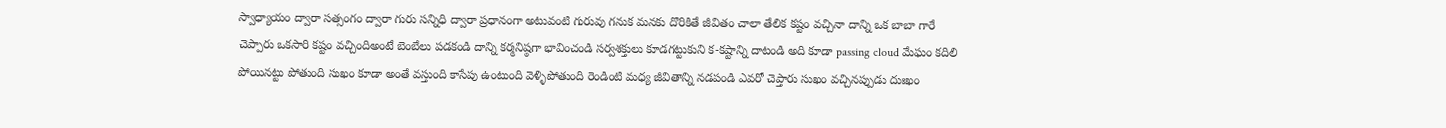స్వాధ్యాయం ద్వారా సత్సంగం ద్వారా గురు సన్నిధి ద్వారా ప్రధానంగా అటువంటి గురువు గనుక మనకు దొరికితే జీవితం చాలా తేలిక కష్టం వచ్చినా దాన్ని ఒక బాబా గారే చెప్పారు ఒకసారి కష్టం వచ్చిందిఅంటే బెంబేలు పడకండి దాన్ని కర్మనిష్ఠగా భావించండి సర్వశక్తులు కూడగట్టుకుని క-కష్టాన్ని దాటండి అది కూడా passing cloud మేఘం కదిలి పోయినట్టు పోతుంది సుఖం కూడా అంతే వస్తుంది కాసేపు ఉంటుంది వెళ్ళిపోతుంది రెండింటి మధ్య జీవితాన్ని నడపండి ఎవరో చెప్తారు సుఖం వచ్చినప్పుడు దుఃఖం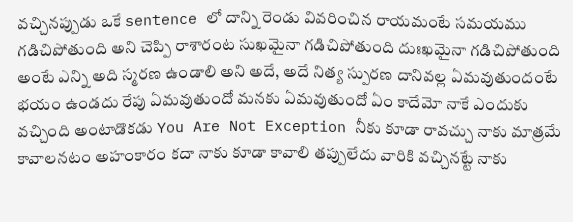వచ్చినప్పుడు ఒకే sentence లో దాన్ని రెండు వివరించిన రాయమంటే సమయము గడిచిపోతుంది అని చెప్పి రాశారంట సుఖమైనా గడిచిపోతుంది దుఃఖమైనా గడిచిపోతుంది అంటే ఎన్ని అది స్మరణ ఉండాలి అని అదే, అదే నిత్య స్పురణ దానివల్ల ఏమవుతుందంటే భయం ఉండదు రేపు ఏమవుతుందో మనకు ఏమవుతుందో ఏం కాదేమో నాకే ఎందుకు వచ్చింది అంటాడొకడు You Are Not Exception నీకు కూడా రావచ్చు నాకు మాత్రమే కావాలనటం అహంకారం కదా నాకు కూడా కావాలి తప్పులేదు వారికి వచ్చినట్టే నాకు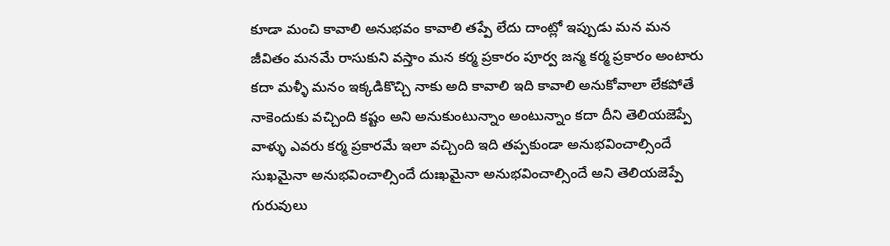కూడా మంచి కావాలి అనుభవం కావాలి తప్పే లేదు దాంట్లో ఇప్పుడు మన మన జీవితం మనమే రాసుకుని వస్తాం మన కర్మ ప్రకారం పూర్వ జన్మ కర్మ ప్రకారం అంటారు కదా మళ్ళీ మనం ఇక్కడికొచ్చి నాకు అది కావాలి ఇది కావాలి అనుకోవాలా లేకపోతే నాకెందుకు వచ్చింది కష్టం అని అనుకుంటున్నాం అంటున్నాం కదా దీని తెలియజెప్పే వాళ్ళు ఎవరు కర్మ ప్రకారమే ఇలా వచ్చింది ఇది తప్పకుండా అనుభవించాల్సిందే సుఖమైనా అనుభవించాల్సిందే దుఃఖమైనా అనుభవించాల్సిందే అని తెలియజెప్పే గురువులు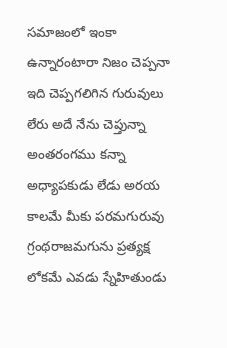సమాజంలో ఇంకా ఉన్నారంటారా నిజం చెప్పనా ఇది చెప్పగలిగిన గురువులు లేరు అదే నేను చెప్తున్నా అంతరంగము కన్నా అధ్యాపకుడు లేడు అరయ కాలమే మీకు పరమగురువు గ్రంథరాజమగును ప్రత్యక్ష లోకమే ఎవడు స్నేహితుండు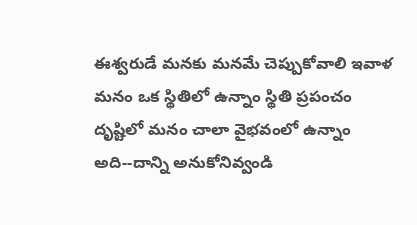ఈశ్వరుడే మనకు మనమే చెప్పుకోవాలి ఇవాళ మనం ఒక స్థితిలో ఉన్నాం స్థితి ప్రపంచం దృష్టిలో మనం చాలా వైభవంలో ఉన్నాం అది--దాన్ని అనుకోనివ్వండి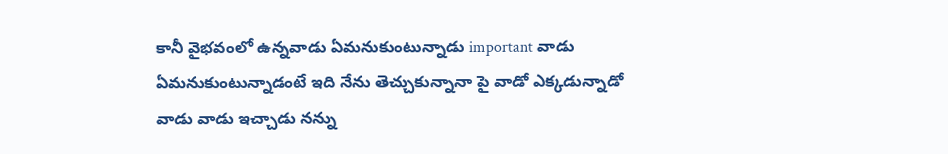కానీ వైభవంలో ఉన్నవాడు ఏమనుకుంటున్నాడు important వాడు ఏమనుకుంటున్నాడంటే ఇది నేను తెచ్చుకున్నానా పై వాడో ఎక్కడున్నాడో వాడు వాడు ఇచ్చాడు నన్ను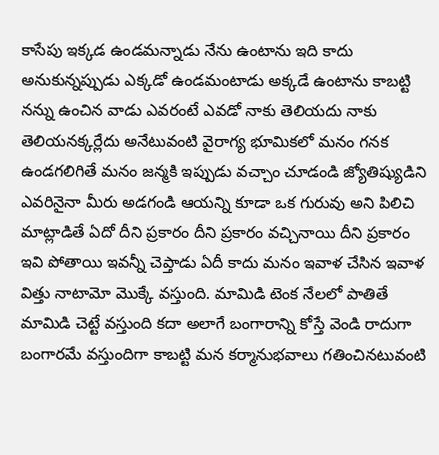కాసేపు ఇక్కడ ఉండమన్నాడు నేను ఉంటాను ఇది కాదు అనుకున్నప్పుడు ఎక్కడో ఉండమంటాడు అక్కడే ఉంటాను కాబట్టి నన్ను ఉంచిన వాడు ఎవరంటే ఎవడో నాకు తెలియదు నాకు తెలియనక్కర్లేదు అనేటువంటి వైరాగ్య భూమికలో మనం గనక ఉండగలిగితే మనం జన్మకి ఇప్పుడు వచ్చాం చూడండి జ్యోతిష్యుడిని ఎవరినైనా మీరు అడగండి ఆయన్ని కూడా ఒక గురువు అని పిలిచి మాట్లాడితే ఏదో దీని ప్రకారం దీని ప్రకారం వచ్చినాయి దీని ప్రకారం ఇవి పోతాయి ఇవన్నీ చెప్తాడు ఏదీ కాదు మనం ఇవాళ చేసిన ఇవాళ విత్తు నాటామో మొక్కే వస్తుంది. మామిడి టెంక నేలలో పాతితే మామిడి చెట్టే వస్తుంది కదా అలాగే బంగారాన్ని కోస్తే వెండి రాదుగా బంగారమే వస్తుందిగా కాబట్టి మన కర్మానుభవాలు గతించినటువంటి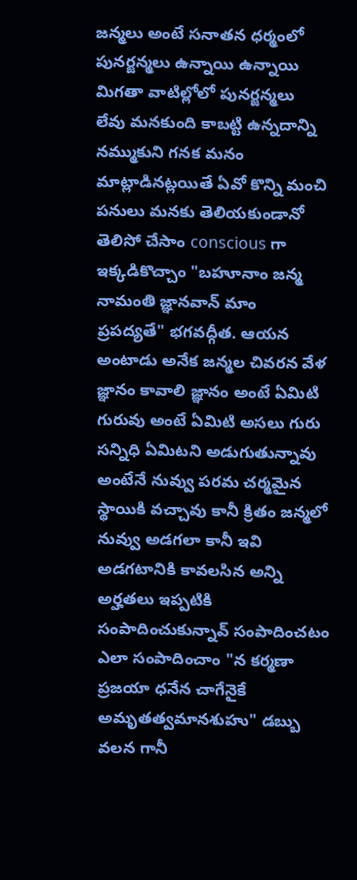జన్మలు అంటే సనాతన ధర్మంలో పునర్జన్మలు ఉన్నాయి ఉన్నాయి మిగతా వాటిల్లోలో పునర్జన్మలు లేవు మనకుంది కాబట్టి ఉన్నదాన్ని నమ్ముకుని గనక మనం మాట్లాడినట్లయితే ఏవో కొన్ని మంచి పనులు మనకు తెలియకుండానో తెలిసో చేసాం conscious గా ఇక్కడికొచ్చాం "బహూనాం జన్మ నామంతి జ్ఞానవాన్ మాం ప్రపద్యతే" భగవద్గీత. ఆయన అంటాడు అనేక జన్మల చివరన వేళ జ్ఞానం కావాలి జ్ఞానం అంటే ఏమిటి గురువు అంటే ఏమిటి అసలు గురు సన్నిధి ఏమిటని అడుగుతున్నావు అంటేనే నువ్వు పరమ చర్మమైన స్థాయికి వచ్చావు కానీ క్రితం జన్మలో నువ్వు అడగలా కానీ ఇవి అడగటానికి కావలసిన అన్ని అర్హతలు ఇప్పటికి సంపాదించుకున్నావ్ సంపాదించటం ఎలా సంపాదించాం "న కర్మణా ప్రజయా ధనేన చాగేనైకే అమృతత్వమానశుహు" డబ్బు వలన గానీ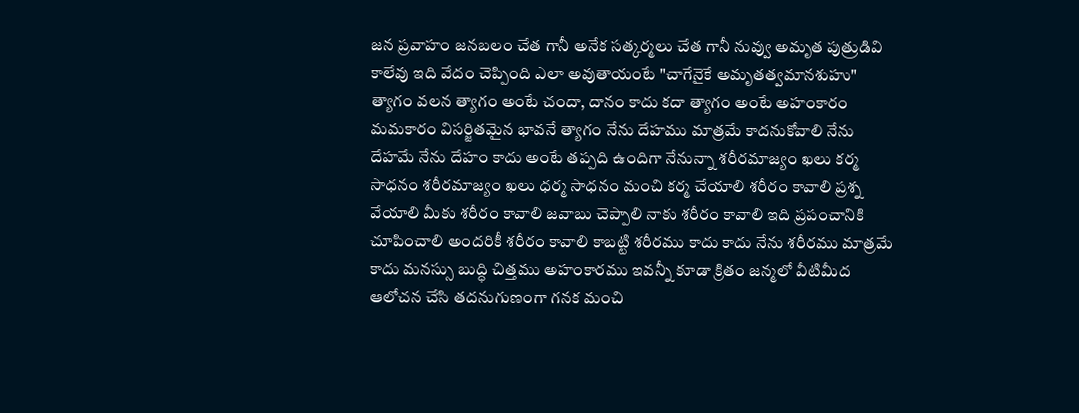జన ప్రవాహం జనబలం చేత గానీ అనేక సత్కర్మలు చేత గానీ నువ్వు అమృత పుత్రుడివి కాలేవు ఇది వేదం చెప్పింది ఎలా అవుతాయంటే "చాగేనైకే అమృతత్వమానశుహు" త్యాగం వలన త్యాగం అంటే చందా, దానం కాదు కదా త్యాగం అంటే అహంకారం మమకారం విసర్జితమైన భావనే త్యాగం నేను దేహము మాత్రమే కాదనుకోవాలి నేను దేహమే నేను దేహం కాదు అంటే తప్పది ఉందిగా నేనున్నా శరీరమాజ్యం ఖలు కర్మ సాధనం శరీరమాజ్యం ఖలు ధర్మ సాధనం మంచి కర్మ చేయాలి శరీరం కావాలి ప్రశ్న వేయాలి మీకు శరీరం కావాలి జవాబు చెప్పాలి నాకు శరీరం కావాలి ఇది ప్రపంచానికి చూపించాలి అందరికీ శరీరం కావాలి కాబట్టి శరీరము కాదు కాదు నేను శరీరము మాత్రమే కాదు మనస్సు బుద్ధి చిత్తము అహంకారము ఇవన్నీ కూడా క్రితం జన్మలో వీటిమీద ఆలోచన చేసి తదనుగుణంగా గనక మంచి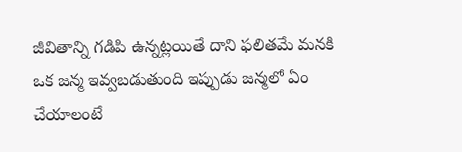జీవితాన్ని గడిపి ఉన్నట్లయితే దాని ఫలితమే మనకి ఒక జన్మ ఇవ్వబడుతుంది ఇప్పుడు జన్మలో ఏం చేయాలంటే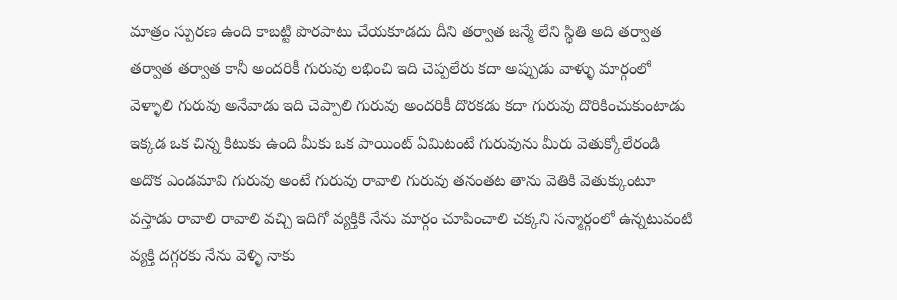మాత్రం స్పురణ ఉంది కాబట్టి పొరపాటు చేయకూడదు దీని తర్వాత జన్మే లేని స్థితి అది తర్వాత తర్వాత తర్వాత కానీ అందరికీ గురువు లభించి ఇది చెప్పలేరు కదా అప్పుడు వాళ్ళు మార్గంలో వెళ్ళాలి గురువు అనేవాడు ఇది చెప్పాలి గురువు అందరికీ దొరకడు కదా గురువు దొరికించుకుంటాడు ఇక్కడ ఒక చిన్న కిటుకు ఉంది మీకు ఒక పాయింట్ ఏమిటంటే గురువును మీరు వెతుక్కోలేరండి అదొక ఎండమావి గురువు అంటే గురువు రావాలి గురువు తనంతట తాను వెతికి వెతుక్కుంటూ వస్తాడు రావాలి రావాలి వచ్చి ఇదిగో వ్యక్తికి నేను మార్గం చూపించాలి చక్కని సన్మార్గంలో ఉన్నటువంటి వ్యక్తి దగ్గరకు నేను వెళ్ళి నాకు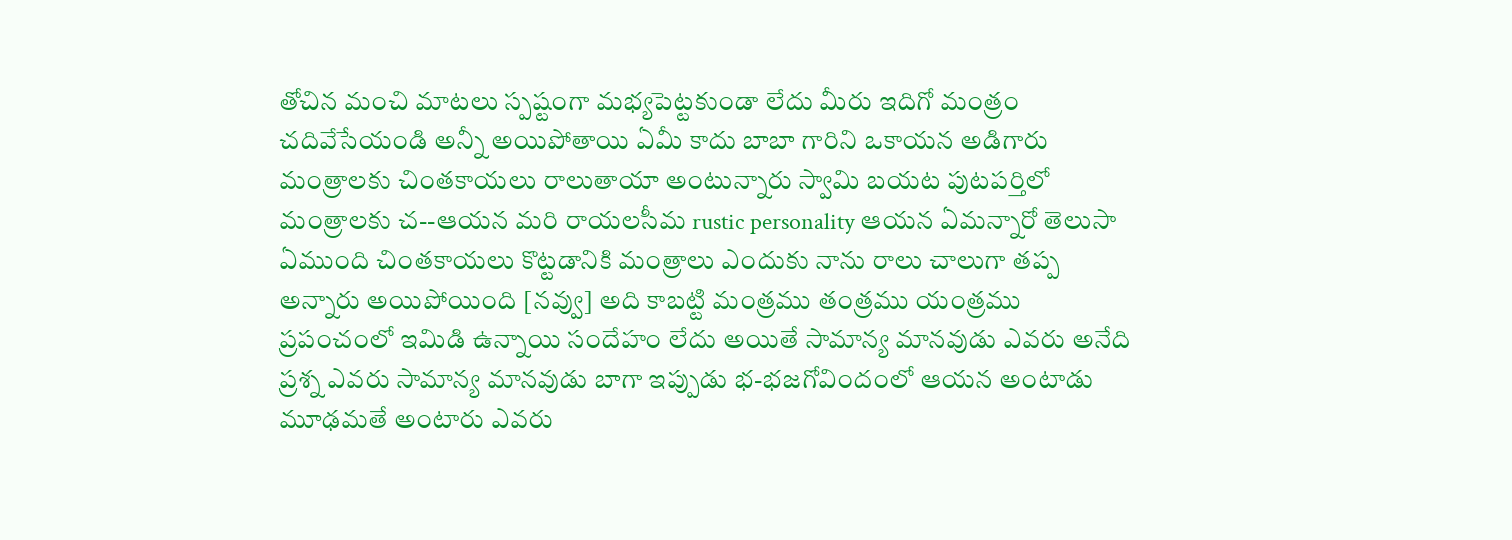తోచిన మంచి మాటలు స్పష్టంగా మభ్యపెట్టకుండా లేదు మీరు ఇదిగో మంత్రం చదివేసేయండి అన్నీ అయిపోతాయి ఏమీ కాదు బాబా గారిని ఒకాయన అడిగారు మంత్రాలకు చింతకాయలు రాలుతాయా అంటున్నారు స్వామి బయట పుటపర్తిలో మంత్రాలకు చ--ఆయన మరి రాయలసీమ rustic personality ఆయన ఏమన్నారో తెలుసా ఏముంది చింతకాయలు కొట్టడానికి మంత్రాలు ఎందుకు నాను రాలు చాలుగా తప్ప అన్నారు అయిపోయింది [నవ్వు] అది కాబట్టి మంత్రము తంత్రము యంత్రము ప్రపంచంలో ఇమిడి ఉన్నాయి సందేహం లేదు అయితే సామాన్య మానవుడు ఎవరు అనేది ప్రశ్న ఎవరు సామాన్య మానవుడు బాగా ఇప్పుడు భ-భజగోవిందంలో ఆయన అంటాడు మూఢమతే అంటారు ఎవరు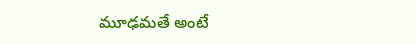మూఢమతే అంటే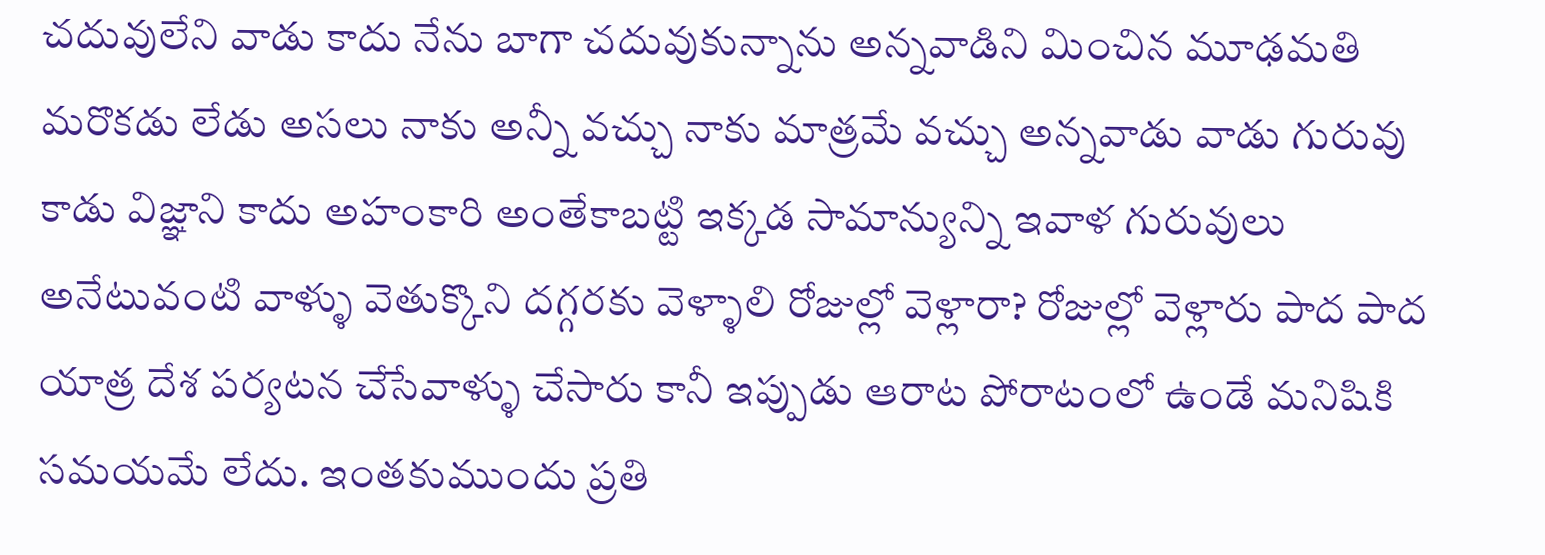చదువులేని వాడు కాదు నేను బాగా చదువుకున్నాను అన్నవాడిని మించిన మూఢమతి మరొకడు లేడు అసలు నాకు అన్నీ వచ్చు నాకు మాత్రమే వచ్చు అన్నవాడు వాడు గురువు కాడు విజ్ఞాని కాదు అహంకారి అంతేకాబట్టి ఇక్కడ సామాన్యున్ని ఇవాళ గురువులు అనేటువంటి వాళ్ళు వెతుక్కొని దగ్గరకు వెళ్ళాలి రోజుల్లో వెళ్లారా? రోజుల్లో వెళ్లారు పాద పాద యాత్ర దేశ పర్యటన చేసేవాళ్ళు చేసారు కానీ ఇప్పుడు ఆరాట పోరాటంలో ఉండే మనిషికి సమయమే లేదు. ఇంతకుముందు ప్రతి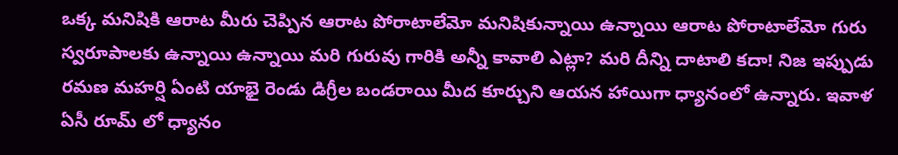ఒక్క మనిషికి ఆరాట మీరు చెప్పిన ఆరాట పోరాటాలేమో మనిషికున్నాయి ఉన్నాయి ఆరాట పోరాటాలేమో గురు స్వరూపాలకు ఉన్నాయి ఉన్నాయి మరి గురువు గారికి అన్నీ కావాలి ఎట్లా? మరి దీన్ని దాటాలి కదా! నిజ ఇప్పుడు రమణ మహర్షి ఏంటి యాభై రెండు డిగ్రీల బండరాయి మీద కూర్చుని ఆయన హాయిగా ధ్యానంలో ఉన్నారు. ఇవాళ ఏసీ రూమ్ లో ధ్యానం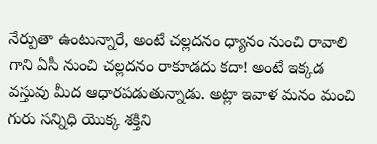నేర్పుతా ఉంటున్నారే, అంటే చల్లదనం ధ్యానం నుంచి రావాలి గాని ఏసీ నుంచి చల్లదనం రాకూడదు కదా! అంటే ఇక్కడ వస్తువు మీద ఆధారపడుతున్నాడు. అట్లా ఇవాళ మనం మంచి గురు సన్నిధి యొక్క శక్తిని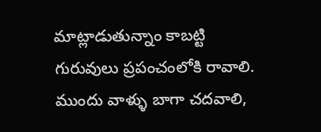మాట్లాడుతున్నాం కాబట్టి గురువులు ప్రపంచంలోకి రావాలి. ముందు వాళ్ళు బాగా చదవాలి,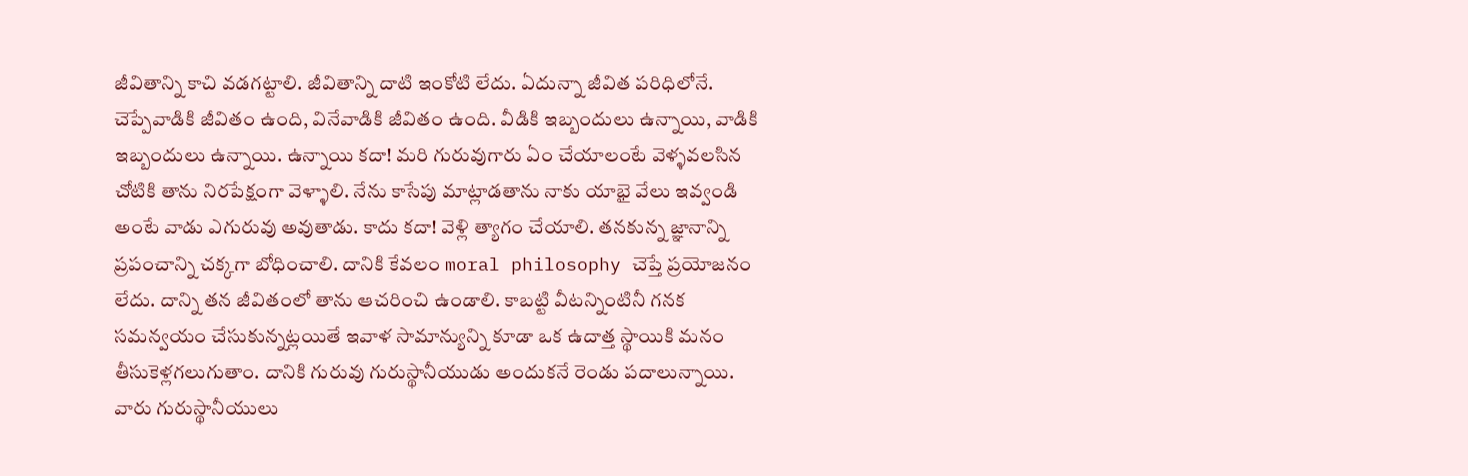జీవితాన్ని కాచి వడగట్టాలి. జీవితాన్ని దాటి ఇంకోటి లేదు. ఏదున్నా జీవిత పరిధిలోనే. చెప్పేవాడికి జీవితం ఉంది, వినేవాడికి జీవితం ఉంది. వీడికి ఇబ్బందులు ఉన్నాయి, వాడికి ఇబ్బందులు ఉన్నాయి. ఉన్నాయి కదా! మరి గురువుగారు ఏం చేయాలంటే వెళ్ళవలసిన చోటికి తాను నిరపేక్షంగా వెళ్ళాలి. నేను కాసేపు మాట్లాడతాను నాకు యాభై వేలు ఇవ్వండి అంటే వాడు ఎగురువు అవుతాడు. కాదు కదా! వెళ్లి త్యాగం చేయాలి. తనకున్న జ్ఞానాన్ని ప్రపంచాన్ని చక్కగా బోధించాలి. దానికి కేవలం moral philosophy చెప్తే ప్రయోజనం లేదు. దాన్ని తన జీవితంలో తాను ఆచరించి ఉండాలి. కాబట్టి వీటన్నింటినీ గనక సమన్వయం చేసుకున్నట్లయితే ఇవాళ సామాన్యున్ని కూడా ఒక ఉదాత్త స్థాయికి మనం తీసుకెళ్లగలుగుతాం. దానికి గురువు గురుస్థానీయుడు అందుకనే రెండు పదాలున్నాయి. వారు గురుస్థానీయులు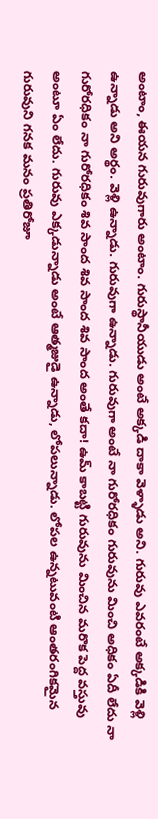అంటాం, ఈయన గురువుగారు అంటాం. గురుస్థానీయుడు అంటే అక్కడి దాకా వెళ్ళాడు అని. గురువు ఎవరంటే అక్కడికి వెళ్లి ఉన్నాడు అని అర్థం. వెళ్లి ఉన్నాడు. గురువుగా ఉన్నాడు. గురువుగా అంటే నా గురోరధికం గురువును మించి అధికం ఏదీ లేదు నా గురోరధికం నా గురోరధికం శివ సాంద శివ సాంద శివ సాంద అంతే కదా! ఉమ్ కాబట్టి గురువును మించిన మరొక పెద్ద వస్తువు అంటూ ఏం లేదు. గురువు ఎక్కడున్నాడు అంటే ఆత్మజుడై ఉన్నాడు, లోపలున్నాడు. లోపల ఉన్నటువంటి ఆంతరంగికమైన గురువుని గనక మనం ప్రతిరోజూ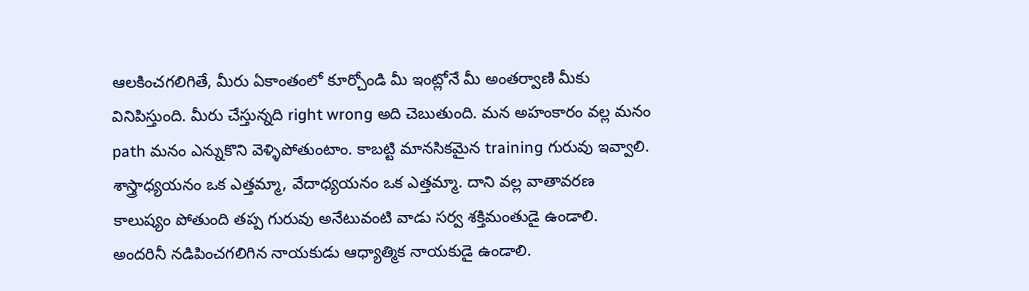ఆలకించగలిగితే, మీరు ఏకాంతంలో కూర్చోండి మీ ఇంట్లోనే మీ అంతర్వాణి మీకు వినిపిస్తుంది. మీరు చేస్తున్నది right wrong అది చెబుతుంది. మన అహంకారం వల్ల మనం path మనం ఎన్నుకొని వెళ్ళిపోతుంటాం. కాబట్టి మానసికమైన training గురువు ఇవ్వాలి. శాస్త్రాధ్యయనం ఒక ఎత్తమ్మా, వేదాధ్యయనం ఒక ఎత్తమ్మా. దాని వల్ల వాతావరణ కాలుష్యం పోతుంది తప్ప గురువు అనేటువంటి వాడు సర్వ శక్తిమంతుడై ఉండాలి. అందరినీ నడిపించగలిగిన నాయకుడు ఆధ్యాత్మిక నాయకుడై ఉండాలి.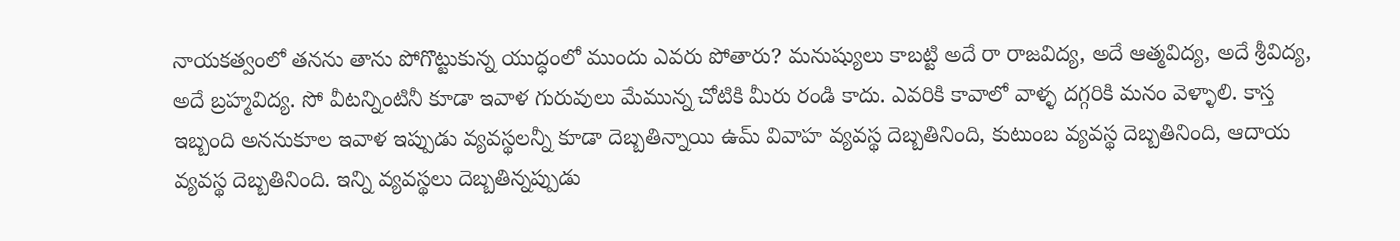నాయకత్వంలో తనను తాను పోగొట్టుకున్న యుద్ధంలో ముందు ఎవరు పోతారు? మనుష్యులు కాబట్టి అదే రా రాజవిద్య, అదే ఆత్మవిద్య, అదే శ్రీవిద్య, అదే బ్రహ్మవిద్య. సో వీటన్నింటినీ కూడా ఇవాళ గురువులు మేమున్న చోటికి మీరు రండి కాదు. ఎవరికి కావాలో వాళ్ళ దగ్గరికి మనం వెళ్ళాలి. కాస్త ఇబ్బంది అననుకూల ఇవాళ ఇప్పుడు వ్యవస్థలన్నీ కూడా దెబ్బతిన్నాయి ఉమ్ వివాహ వ్యవస్థ దెబ్బతినింది, కుటుంబ వ్యవస్థ దెబ్బతినింది, ఆదాయ వ్యవస్థ దెబ్బతినింది. ఇన్ని వ్యవస్థలు దెబ్బతిన్నప్పుడు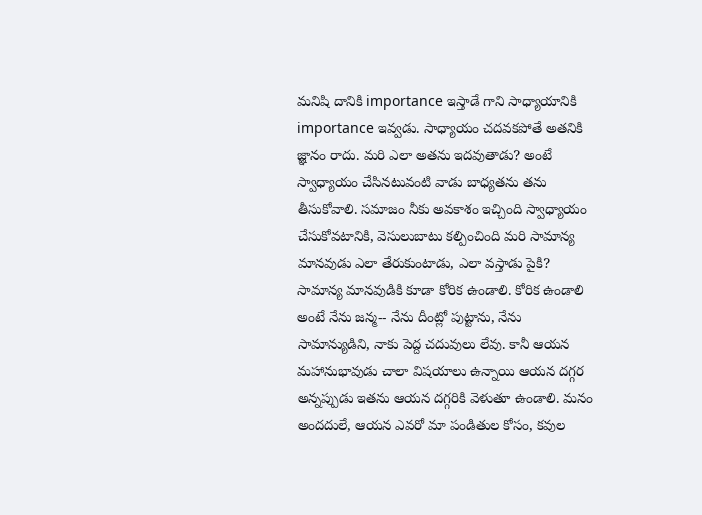మనిషి దానికి importance ఇస్తాడే గాని సాధ్యాయానికి importance ఇవ్వడు. సాధ్యాయం చదవకపోతే అతనికి జ్ఞానం రాదు. మరి ఎలా అతను ఇదవుతాడు? అంటే స్వాధ్యాయం చేసినటువంటి వాడు బాధ్యతను తను తీసుకోవాలి. సమాజం నీకు అవకాశం ఇచ్చింది స్వాధ్యాయం చేసుకోవటానికి, వెసులుబాటు కల్పించింది మరి సామాన్య మానవుడు ఎలా తేరుకుంటాడు, ఎలా వస్తాడు పైకి? సామాన్య మానవుడికి కూడా కోరిక ఉండాలి. కోరిక ఉండాలి అంటే నేను జన్మ-- నేను దీంట్లో పుట్టాను, నేను సామాన్యుడిని, నాకు పెద్ద చదువులు లేవు. కానీ ఆయన మహానుభావుడు చాలా విషయాలు ఉన్నాయి ఆయన దగ్గర అన్నప్పుడు ఇతను ఆయన దగ్గరికి వెళుతూ ఉండాలి. మనం అందదులే, ఆయన ఎవరో మా పండితుల కోసం, కవుల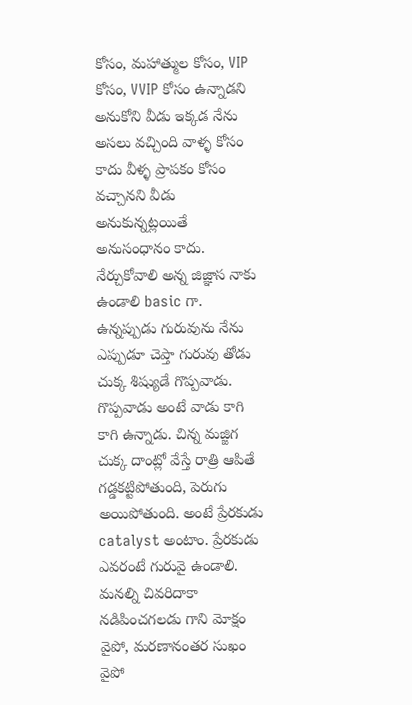కోసం, మహాత్ముల కోసం, VIP కోసం, VVIP కోసం ఉన్నాడని అనుకోని వీడు ఇక్కడ నేను అసలు వచ్చింది వాళ్ళ కోసం కాదు వీళ్ళ ప్రాపకం కోసం వచ్చానని వీడు అనుకున్నట్లయితే అనుసంధానం కాదు. నేర్చుకోవాలి అన్న జిజ్ఞాస నాకు ఉండాలి basic గా. ఉన్నప్పుడు గురువును నేను ఎప్పుడూ చెప్తా గురువు తోడు చుక్క శిష్యుడే గొప్పవాడు. గొప్పవాడు అంటే వాడు కాగి కాగి ఉన్నాడు. చిన్న మజ్జిగ చుక్క దాంట్లో వేస్తే రాత్రి ఆపితే గడ్డకట్టిపోతుంది, పెరుగు అయిపోతుంది. అంటే ప్రేరకుడు catalyst అంటాం. ప్రేరకుడు ఎవరంటే గురువై ఉండాలి. మనల్ని చివరిదాకా నడిపించగలడు గాని మోక్షం వైపో, మరణానంతర సుఖం వైపో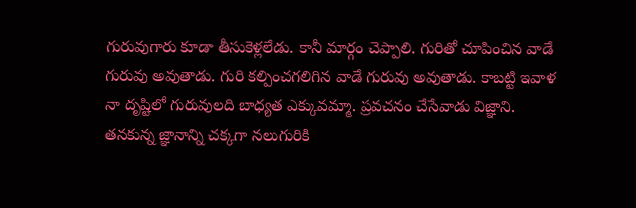గురువుగారు కూడా తీసుకెళ్లలేడు. కానీ మార్గం చెప్పాలి. గురితో చూపించిన వాడే గురువు అవుతాడు. గురి కల్పించగలిగిన వాడే గురువు అవుతాడు. కాబట్టి ఇవాళ నా దృష్టిలో గురువులది బాధ్యత ఎక్కువమ్మా. ప్రవచనం చేసేవాడు విజ్ఞాని. తనకున్న జ్ఞానాన్ని చక్కగా నలుగురికి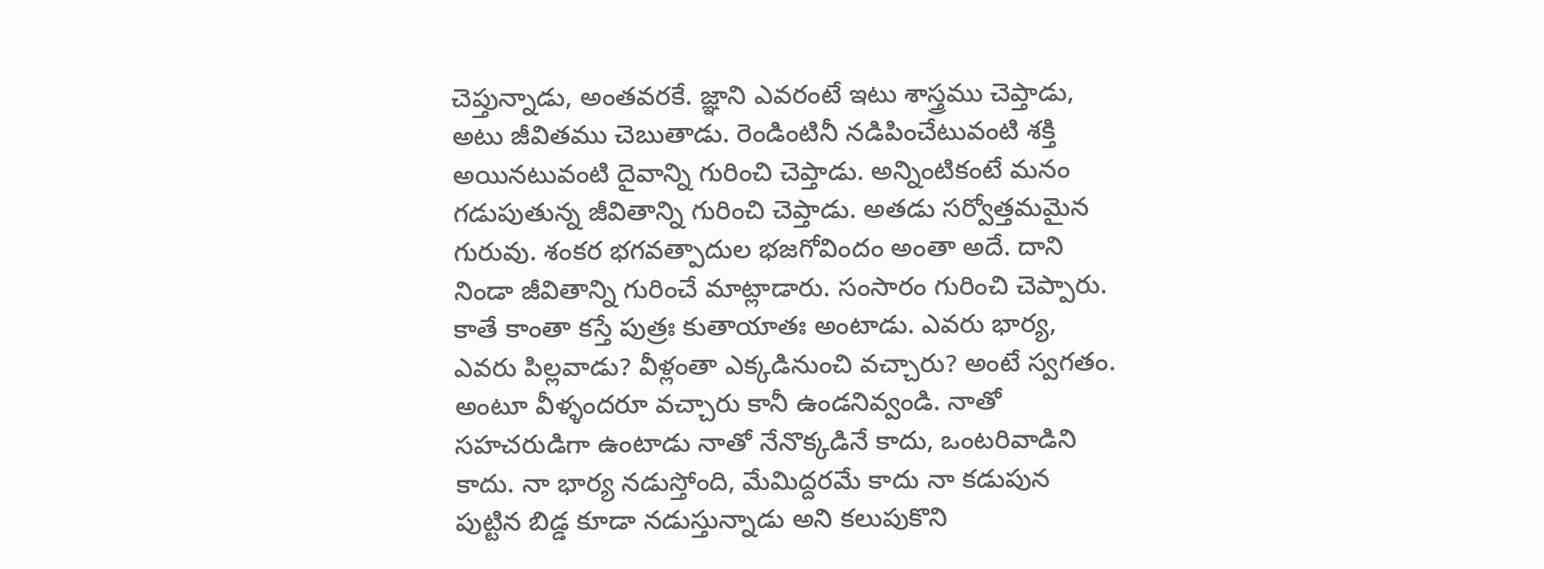చెప్తున్నాడు, అంతవరకే. జ్ఞాని ఎవరంటే ఇటు శాస్త్రము చెప్తాడు, అటు జీవితము చెబుతాడు. రెండింటినీ నడిపించేటువంటి శక్తి అయినటువంటి దైవాన్ని గురించి చెప్తాడు. అన్నింటికంటే మనం గడుపుతున్న జీవితాన్ని గురించి చెప్తాడు. అతడు సర్వోత్తమమైన గురువు. శంకర భగవత్పాదుల భజగోవిందం అంతా అదే. దాని నిండా జీవితాన్ని గురించే మాట్లాడారు. సంసారం గురించి చెప్పారు. కాతే కాంతా కస్తే పుత్రః కుతాయాతః అంటాడు. ఎవరు భార్య, ఎవరు పిల్లవాడు? వీళ్లంతా ఎక్కడినుంచి వచ్చారు? అంటే స్వగతం. అంటూ వీళ్ళందరూ వచ్చారు కానీ ఉండనివ్వండి. నాతో సహచరుడిగా ఉంటాడు నాతో నేనొక్కడినే కాదు, ఒంటరివాడిని కాదు. నా భార్య నడుస్తోంది, మేమిద్దరమే కాదు నా కడుపున పుట్టిన బిడ్డ కూడా నడుస్తున్నాడు అని కలుపుకొని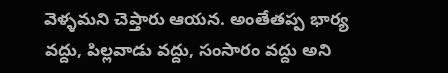వెళ్ళమని చెప్తారు ఆయన. అంతేతప్ప భార్య వద్దు, పిల్లవాడు వద్దు, సంసారం వద్దు అని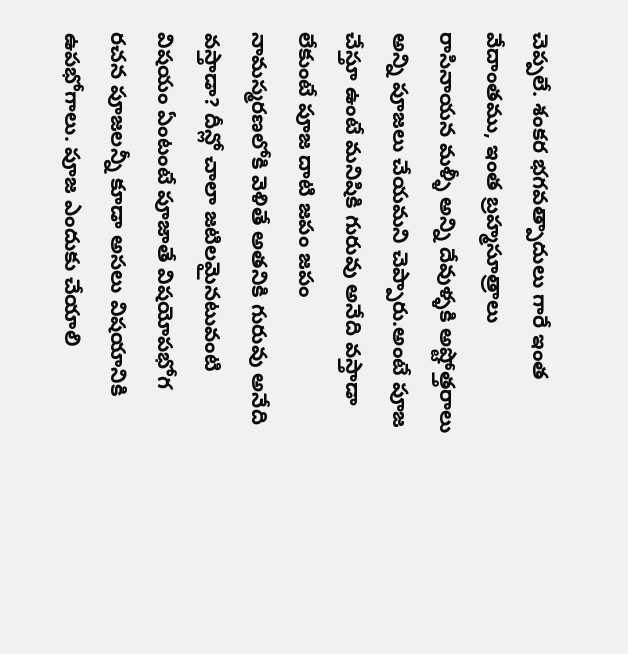చెప్పలే. శంకర భగవత్పాదులు గారే ఇంత వేదాంతము, ఇంత బ్రహ్మసూత్రాలు రాసినాయన మళ్ళీ అన్ని దేవుళ్ళకి అష్టోత్తరాలు అన్ని పూజలు చేయమని చెప్పారు.అంటే పూజ చేస్తూ ఉంటే మనిషికి గురువు అనేది వస్తాడా లేకుంటే పూజ దాటి జపం జపం నామస్మరణలోకి వెళితే అతనికి గురువు అనేది వస్తాడా? దీన్లో చాలా జటిలమైనటువంటి విషయం ఏంటంటే పూజాతే విషయోపభోగ రచన పూజలన్నీ కూడా అసలు విషయానికి ఉపభోగాలు. పూజ ఎందుకు చేయాలి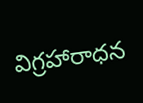విగ్రహారాధన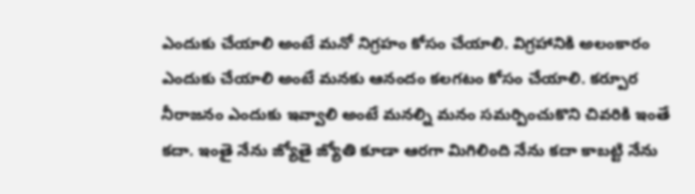ఎందుకు చేయాలి అంటే మనో నిగ్రహం కోసం చేయాలి. విగ్రహానికి అలంకారం ఎందుకు చేయాలి అంటే మనకు ఆనందం కలగటం కోసం చేయాలి. కర్పూర నీరాజనం ఎందుకు ఇవ్వాలి అంటే మనల్ని మనం సమర్పించుకొని చివరికి ఇంతే కదా. ఇంతై నేను జ్యోతై జ్యోతి కూడా ఆరగా మిగిలింది నేను కదా కాబట్టి నేను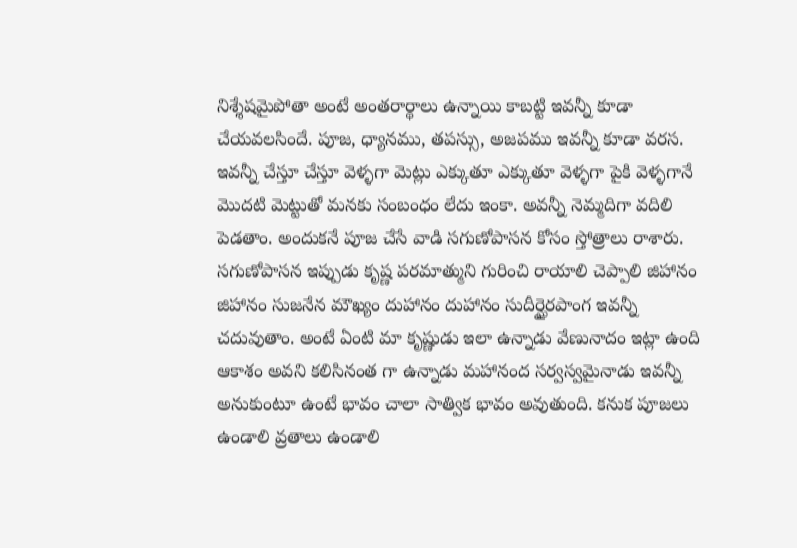నిశ్శేషమైపోతా అంటే అంతరార్థాలు ఉన్నాయి కాబట్టి ఇవన్నీ కూడా చేయవలసిందే. పూజ, ధ్యానము, తపస్సు, అజపము ఇవన్నీ కూడా వరస. ఇవన్నీ చేస్తూ చేస్తూ వెళ్ళగా మెట్లు ఎక్కుతూ ఎక్కుతూ వెళ్ళగా పైకి వెళ్ళగానే మొదటి మెట్టుతో మనకు సంబంధం లేదు ఇంకా. అవన్నీ నెమ్మదిగా వదిలి పెడతాం. అందుకనే పూజ చేసే వాడి సగుణోపాసన కోసం స్తోత్రాలు రాశారు. సగుణోపాసన ఇప్పుడు కృష్ణ పరమాత్ముని గురించి రాయాలి చెప్పాలి జిహానం జిహానం సుజనేన మౌఖ్యం దుహానం దుహానం సుదీర్ఘైరపాంగ ఇవన్నీ చదువుతాం. అంటే ఏంటి మా కృష్ణుడు ఇలా ఉన్నాడు వేణునాదం ఇట్లా ఉంది ఆకాశం అవని కలిసినంత గా ఉన్నాడు మహానంద సర్వస్వమైనాడు ఇవన్నీ అనుకుంటూ ఉంటే భావం చాలా సాత్విక భావం అవుతుంది. కనుక పూజలు ఉండాలి వ్రతాలు ఉండాలి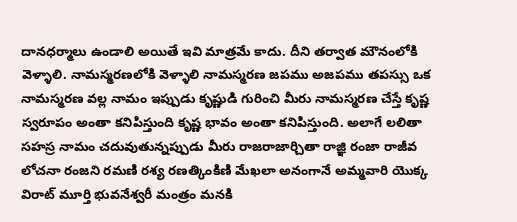దానధర్మాలు ఉండాలి అయితే ఇవి మాత్రమే కాదు. దీని తర్వాత మౌనంలోకి వెళ్ళాలి. నామస్మరణలోకి వెళ్ళాలి నామస్మరణ జపము అజపము తపస్సు ఒక నామస్మరణ వల్ల నామం ఇప్పుడు కృష్ణుడి గురించి మీరు నామస్మరణ చేస్తే కృష్ణ స్వరూపం అంతా కనిపిస్తుంది కృష్ణ భావం అంతా కనిపిస్తుంది. అలాగే లలితా సహస్ర నామం చదువుతున్నప్పుడు మీరు రాజరాజార్చితా రాజ్ఞి రంజా రాజీవ లోచనా రంజని రమణి రశ్య రణత్కింకిణి మేఖలా అనంగానే అమ్మవారి యొక్క విరాట్ మూర్తి భువనేశ్వరీ మంత్రం మనకి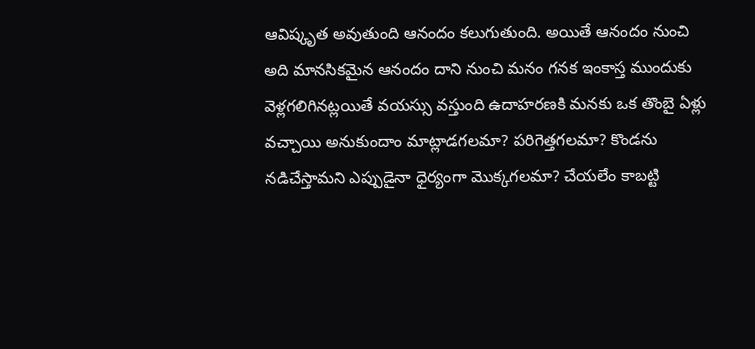ఆవిష్కృత అవుతుంది ఆనందం కలుగుతుంది. అయితే ఆనందం నుంచి అది మానసికమైన ఆనందం దాని నుంచి మనం గనక ఇంకాస్త ముందుకు వెళ్లగలిగినట్లయితే వయస్సు వస్తుంది ఉదాహరణకి మనకు ఒక తొంబై ఏళ్లు వచ్చాయి అనుకుందాం మాట్లాడగలమా? పరిగెత్తగలమా? కొండను నడిచేస్తామని ఎప్పుడైనా ధైర్యంగా మొక్కగలమా? చేయలేం కాబట్టి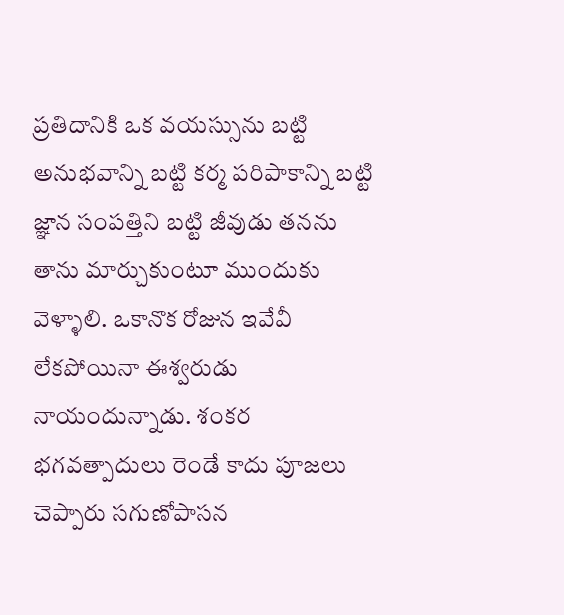ప్రతిదానికి ఒక వయస్సును బట్టి అనుభవాన్ని బట్టి కర్మ పరిపాకాన్ని బట్టి జ్ఞాన సంపత్తిని బట్టి జీవుడు తనను తాను మార్చుకుంటూ ముందుకు వెళ్ళాలి. ఒకానొక రోజున ఇవేవీ లేకపోయినా ఈశ్వరుడు నాయందున్నాడు. శంకర భగవత్పాదులు రెండే కాదు పూజలు చెప్పారు సగుణోపాసన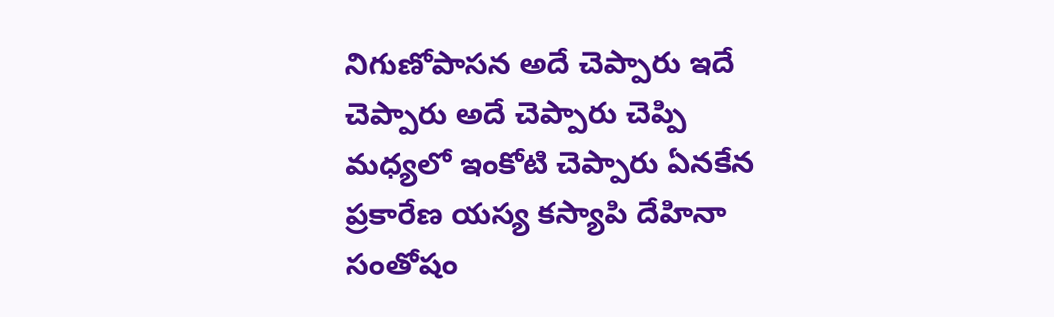నిగుణోపాసన అదే చెప్పారు ఇదే చెప్పారు అదే చెప్పారు చెప్పి మధ్యలో ఇంకోటి చెప్పారు ఏనకేన ప్రకారేణ యస్య కస్యాపి దేహినా సంతోషం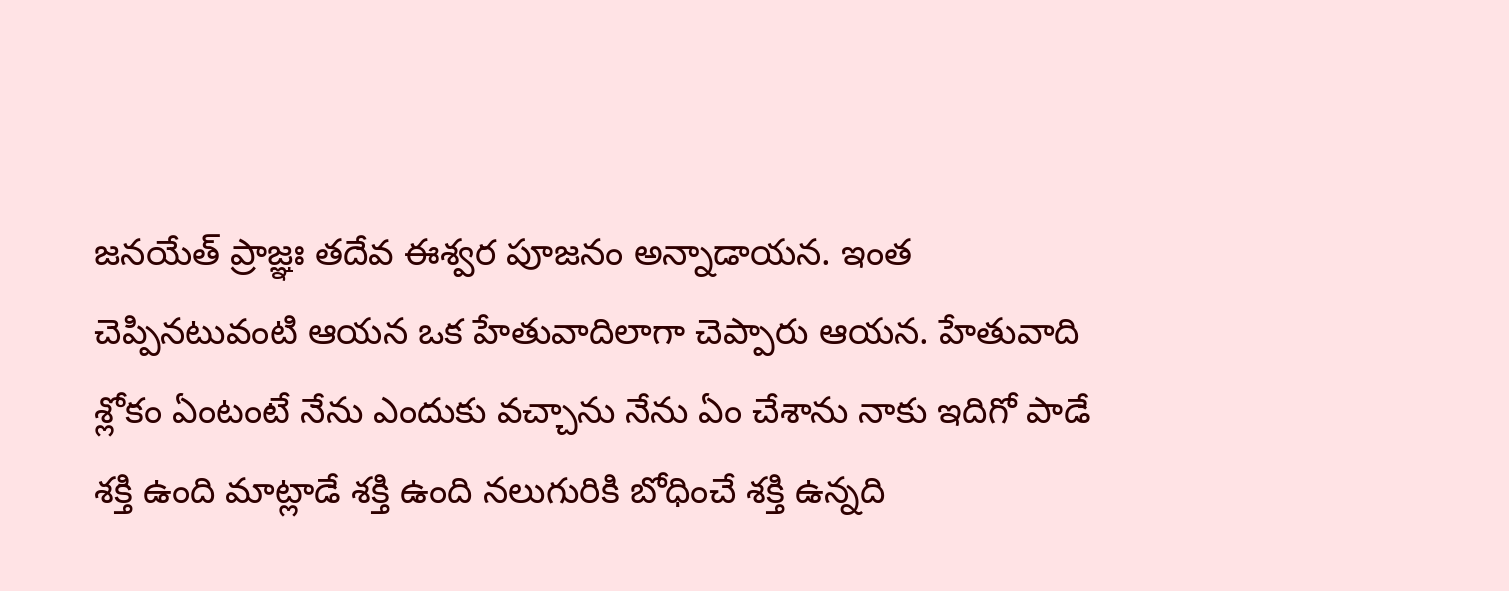జనయేత్ ప్రాజ్ఞః తదేవ ఈశ్వర పూజనం అన్నాడాయన. ఇంత చెప్పినటువంటి ఆయన ఒక హేతువాదిలాగా చెప్పారు ఆయన. హేతువాది శ్లోకం ఏంటంటే నేను ఎందుకు వచ్చాను నేను ఏం చేశాను నాకు ఇదిగో పాడే శక్తి ఉంది మాట్లాడే శక్తి ఉంది నలుగురికి బోధించే శక్తి ఉన్నది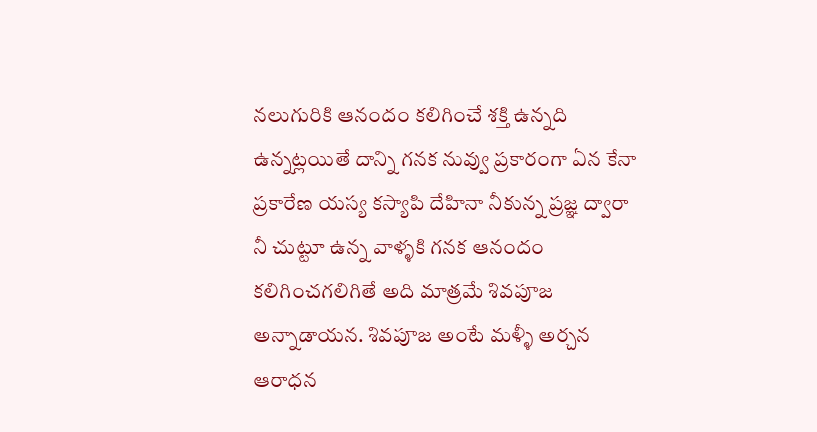నలుగురికి ఆనందం కలిగించే శక్తి ఉన్నది ఉన్నట్లయితే దాన్ని గనక నువ్వు ప్రకారంగా ఏన కేనా ప్రకారేణ యస్య కస్యాపి దేహినా నీకున్న ప్రజ్ఞ ద్వారా నీ చుట్టూ ఉన్న వాళ్ళకి గనక ఆనందం కలిగించగలిగితే అది మాత్రమే శివపూజ అన్నాడాయన. శివపూజ అంటే మళ్ళీ అర్చన ఆరాధన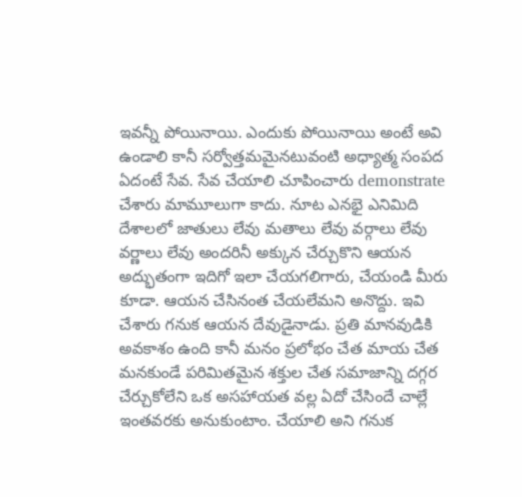ఇవన్నీ పోయినాయి. ఎందుకు పోయినాయి అంటే అవి ఉండాలి కానీ సర్వోత్తమమైనటువంటి అధ్యాత్మ సంపద ఏదంటే సేవ. సేవ చేయాలి చూపించారు demonstrate చేశారు మామూలుగా కాదు. నూట ఎనభై ఎనిమిది దేశాలలో జాతులు లేవు మతాలు లేవు వర్గాలు లేవు వర్ణాలు లేవు అందరినీ అక్కున చేర్చుకొని ఆయన అద్భుతంగా ఇదిగో ఇలా చేయగలిగారు, చేయండి మీరు కూడా. ఆయన చేసినంత చేయలేమని అనొద్దు. ఇవి చేశారు గనుక ఆయన దేవుడైనాడు. ప్రతి మానవుడికి అవకాశం ఉంది కానీ మనం ప్రలోభం చేత మాయ చేత మనకుండే పరిమితమైన శక్తుల చేత సమాజాన్ని దగ్గర చేర్చుకోలేని ఒక అసహాయత వల్ల ఏదో చేసిందే చాల్లే ఇంతవరకు అనుకుంటాం. చేయాలి అని గనుక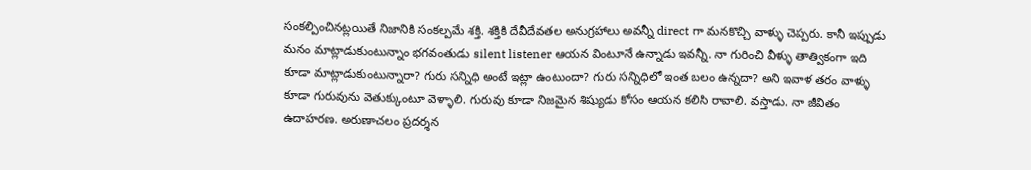సంకల్పించినట్లయితే నిజానికి సంకల్పమే శక్తి. శక్తికి దేవీదేవతల అనుగ్రహాలు అవన్నీ direct గా మనకొచ్చి వాళ్ళు చెప్పరు. కానీ ఇప్పుడు మనం మాట్లాడుకుంటున్నాం భగవంతుడు silent listener ఆయన వింటూనే ఉన్నాడు ఇవన్నీ. నా గురించి వీళ్ళు తాత్వికంగా ఇది కూడా మాట్లాడుకుంటున్నారా? గురు సన్నిధి అంటే ఇట్లా ఉంటుందా? గురు సన్నిధిలో ఇంత బలం ఉన్నదా? అని ఇవాళ తరం వాళ్ళు కూడా గురువును వెతుక్కుంటూ వెళ్ళాలి. గురువు కూడా నిజమైన శిష్యుడు కోసం ఆయన కలిసి రావాలి. వస్తాడు. నా జీవితం ఉదాహరణ. అరుణాచలం ప్రదర్శన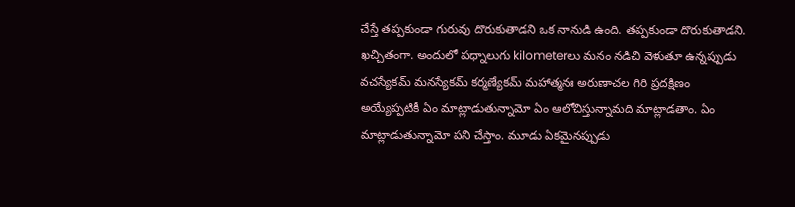చేస్తే తప్పకుండా గురువు దొరుకుతాడని ఒక నానుడి ఉంది. తప్పకుండా దొరుకుతాడని. ఖచ్చితంగా. అందులో పధ్నాలుగు kilometerలు మనం నడిచి వెళుతూ ఉన్నప్పుడు వచస్యేకమ్ మనస్యేకమ్ కర్మణ్యేకమ్ మహాత్మనః అరుణాచల గిరి ప్రదక్షిణం అయ్యేప్పటికీ ఏం మాట్లాడుతున్నామో ఏం ఆలోచిస్తున్నామది మాట్లాడతాం. ఏం మాట్లాడుతున్నామో పని చేస్తాం. మూడు ఏకమైనప్పుడు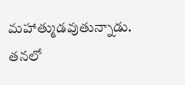మహాత్ముడవుతున్నాడు. తనలో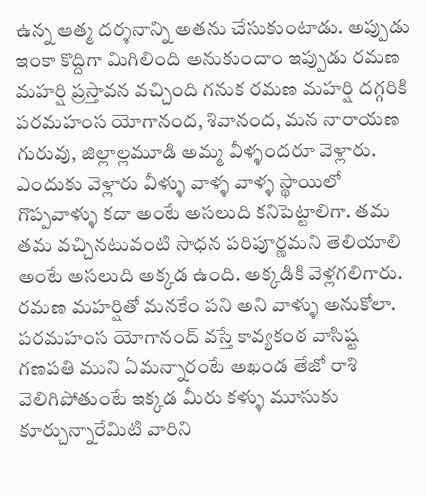ఉన్న ఆత్మ దర్శనాన్ని అతను చేసుకుంటాడు. అప్పుడు ఇంకా కొద్దిగా మిగిలింది అనుకుందాం ఇప్పుడు రమణ మహర్షి ప్రస్తావన వచ్చింది గనుక రమణ మహర్షి దగ్గరికి పరమహంస యోగానంద, శివానంద, మన నారాయణ గురువు, జిల్లాల్లమూడి అమ్మ వీళ్ళందరూ వెళ్లారు. ఎందుకు వెళ్లారు వీళ్ళు వాళ్ళ వాళ్ళ స్థాయిలో గొప్పవాళ్ళు కదా అంటే అసలుది కనిపెట్టాలిగా. తమ తమ వచ్చినటువంటి సాధన పరిపూర్ణమని తెలియాలి అంటే అసలుది అక్కడ ఉంది. అక్కడికి వెళ్లగలిగారు. రమణ మహర్షితో మనకేం పని అని వాళ్ళు అనుకోలా. పరమహంస యోగానంద్ వస్తే కావ్యకంఠ వాసిష్ట గణపతి ముని ఏమన్నారంటే అఖండ తేజో రాశి వెలిగిపోతుంటే ఇక్కడ మీరు కళ్ళు మూసుకు కూర్చున్నారేమిటి వారిని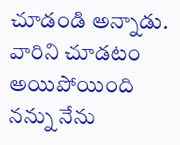చూడండి అన్నాడు. వారిని చూడటం అయిపోయింది నన్ను నేను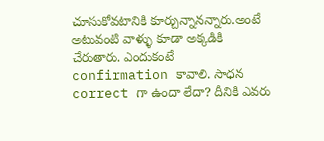చూసుకోవటానికి కూర్చున్నానన్నారు.అంటే అటువంటి వాళ్ళు కూడా అక్కడికి చేరుతారు. ఎందుకంటే confirmation కావాలి. సాధన correct గా ఉందా లేదా? దీనికి ఎవరు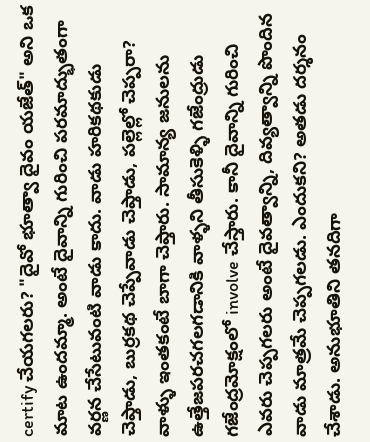certify చేయగలరు? "దైవో భూత్వా దైవం యజేత్" అని ఒక మాట ఉందమ్మా. అంటే దైవాన్ని గురించి పరమాద్భుతంగా వర్ణన చేసేటువంటి వాడు కాదు. వాడు హరికథకుడు చెప్తాడు, బుర్రకథ చెప్పేవాడు చెప్తాడు, పల్లెల్లో చెప్పరా? వాళ్ళు ఇంతకంటే బాగా చెప్తారు. సామాన్య జనులను ఉత్తేజపరచగలగడానికి వాళ్ళని తీసుకెళ్ళి గజేంద్రుడు గజేంద్రమోక్షంలో involve చేస్తారు. కానీ దైవాన్ని గురించి ఎవరు చెప్పగలరు అంటే దైవత్వాన్ని, దివ్యత్వాన్ని పొందిన వాడు మాత్రమే చెప్పగలడు. ఎందుకని? అతడు దర్శనం చేశాడు. అనుభూతిని తనదిగా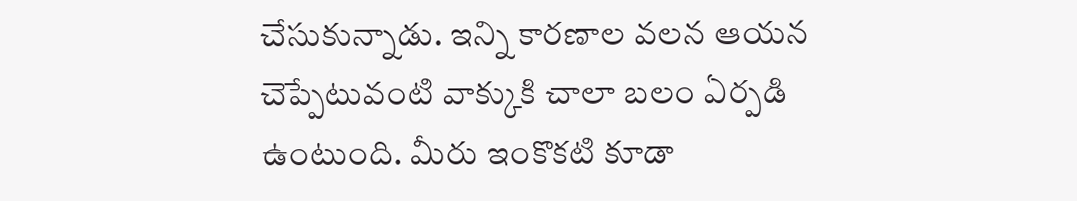చేసుకున్నాడు. ఇన్ని కారణాల వలన ఆయన చెప్పేటువంటి వాక్కుకి చాలా బలం ఏర్పడి ఉంటుంది. మీరు ఇంకొకటి కూడా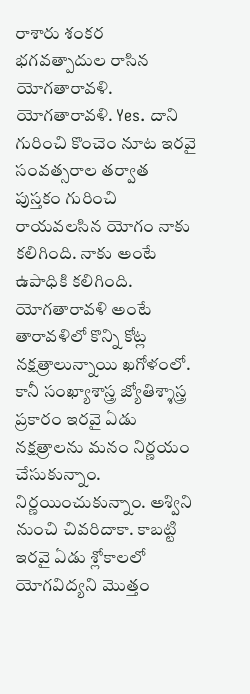రాశారు శంకర భగవత్పాదుల రాసిన యోగతారావళి. యోగతారావళి. Yes. దాని గురించి కొంచెం నూట ఇరవై సంవత్సరాల తర్వాత పుస్తకం గురించి రాయవలసిన యోగం నాకు కలిగింది. నాకు అంటే ఉపాధికి కలిగింది. యోగతారావళి అంటే తారావళిలో కొన్ని కోట్ల నక్షత్రాలున్నాయి ఖగోళంలో. కానీ సంఖ్యాశాస్త్ర జ్యోతిశ్శాస్త్ర ప్రకారం ఇరవై ఏడు నక్షత్రాలను మనం నిర్ణయం చేసుకున్నాం. నిర్ణయించుకున్నాం. అశ్విని నుంచి చివరిదాకా. కాబట్టి ఇరవై ఏడు శ్లోకాలలో యోగవిద్యని మొత్తం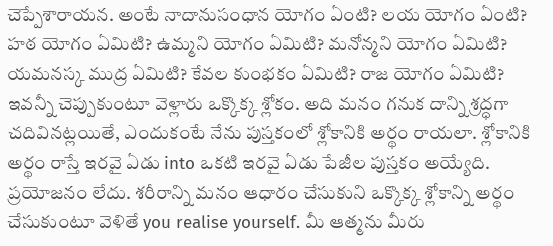చెప్పేశారాయన. అంటే నాదానుసంధాన యోగం ఏంటి? లయ యోగం ఏంటి? హఠ యోగం ఏమిటి? ఉమ్మని యోగం ఏమిటి? మనోన్మని యోగం ఏమిటి? యమనస్క ముద్ర ఏమిటి? కేవల కుంభకం ఏమిటి? రాజ యోగం ఏమిటి? ఇవన్నీ చెప్పుకుంటూ వెళ్లారు ఒక్కొక్క శ్లోకం. అది మనం గనుక దాన్ని శ్రద్ధగా చదివినట్లయితే, ఎందుకంటే నేను పుస్తకంలో శ్లోకానికి అర్థం రాయలా. శ్లోకానికి అర్థం రాస్తే ఇరవై ఏడు into ఒకటి ఇరవై ఏడు పేజీల పుస్తకం అయ్యేది. ప్రయోజనం లేదు. శరీరాన్ని మనం ఆధారం చేసుకుని ఒక్కొక్క శ్లోకాన్ని అర్థం చేసుకుంటూ వెళితే you realise yourself. మీ ఆత్మను మీరు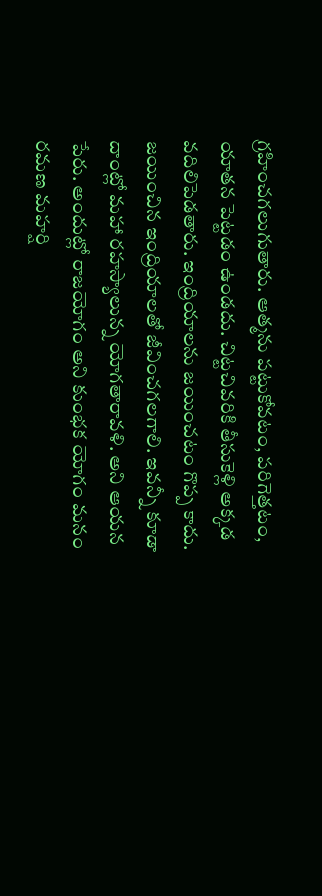గ్రహించగలుగుతారు. ఆత్మను పట్టుకోవటం, పరిగెత్తటం, యాతన పెట్టడం ఉండదు. చిట్టచివరికి తీసుకెళ్లి అక్కడ వదిలిపెడతారు. ఇంద్రియాలను జయించటం గొప్ప కాదు. జయించిన ఇంద్రియాలతో జీవించగలగాలి. ఇవన్నీ కూడా దాంట్లో మహా రహస్యాలున్న యోగతారావళి. అని ఆయన పేరు. అందుట్లో రాజయోగం అని కుంభక యోగం మనం రమణ మహర్షి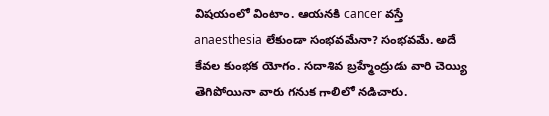విషయంలో వింటాం. ఆయనకి cancer వస్తే anaesthesia లేకుండా సంభవమేనా? సంభవమే. అదే కేవల కుంభక యోగం. సదాశివ బ్రహ్మేంద్రుడు వారి చెయ్యి తెగిపోయినా వారు గనుక గాలిలో నడిచారు.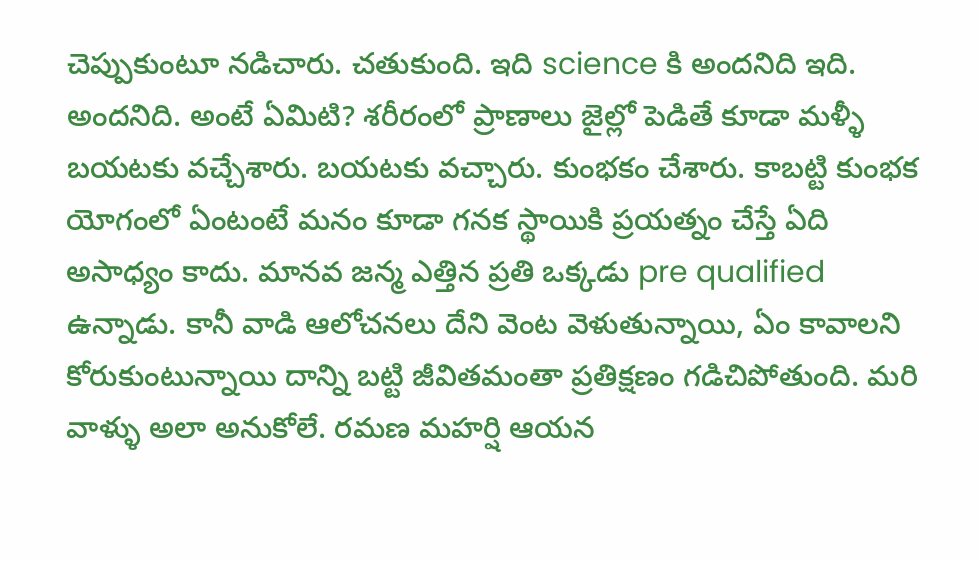చెప్పుకుంటూ నడిచారు. చతుకుంది. ఇది science కి అందనిది ఇది. అందనిది. అంటే ఏమిటి? శరీరంలో ప్రాణాలు జైల్లో పెడితే కూడా మళ్ళీ బయటకు వచ్చేశారు. బయటకు వచ్చారు. కుంభకం చేశారు. కాబట్టి కుంభక యోగంలో ఏంటంటే మనం కూడా గనక స్థాయికి ప్రయత్నం చేస్తే ఏది అసాధ్యం కాదు. మానవ జన్మ ఎత్తిన ప్రతి ఒక్కడు pre qualified ఉన్నాడు. కానీ వాడి ఆలోచనలు దేని వెంట వెళుతున్నాయి, ఏం కావాలని కోరుకుంటున్నాయి దాన్ని బట్టి జీవితమంతా ప్రతిక్షణం గడిచిపోతుంది. మరి వాళ్ళు అలా అనుకోలే. రమణ మహర్షి ఆయన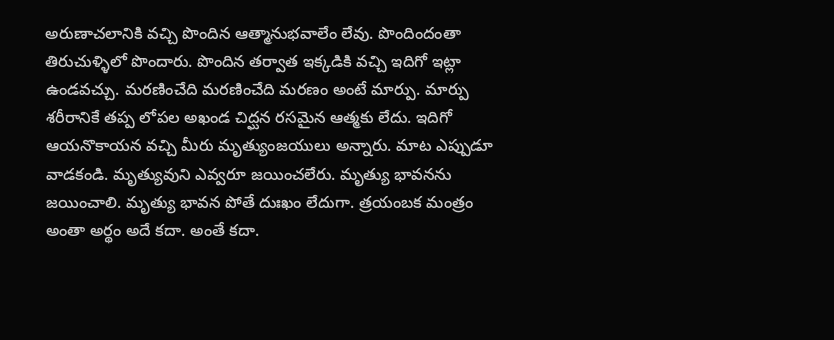అరుణాచలానికి వచ్చి పొందిన ఆత్మానుభవాలేం లేవు. పొందిందంతా తిరుచుళ్ళిలో పొందారు. పొందిన తర్వాత ఇక్కడికి వచ్చి ఇదిగో ఇట్లా ఉండవచ్చు. మరణించేది మరణించేది మరణం అంటే మార్పు. మార్పు శరీరానికే తప్ప లోపల అఖండ చిద్ఘన రసమైన ఆత్మకు లేదు. ఇదిగో ఆయనొకాయన వచ్చి మీరు మృత్యుంజయులు అన్నారు. మాట ఎప్పుడూ వాడకండి. మృత్యువుని ఎవ్వరూ జయించలేరు. మృత్యు భావనను జయించాలి. మృత్యు భావన పోతే దుఃఖం లేదుగా. త్రయంబక మంత్రం అంతా అర్థం అదే కదా. అంతే కదా.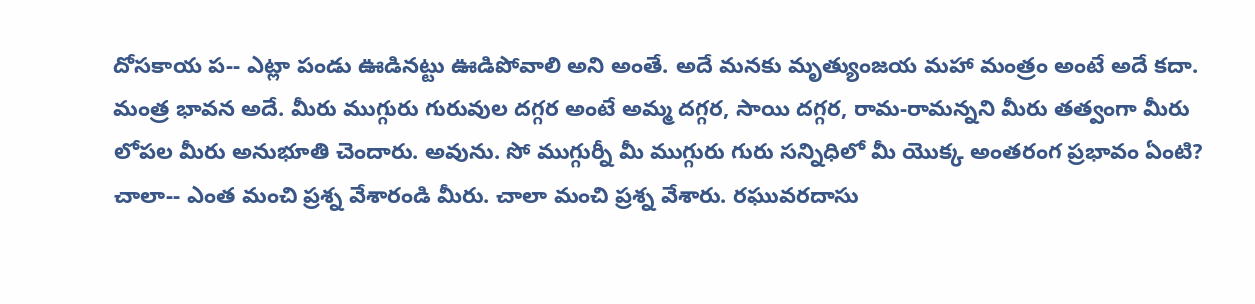దోసకాయ ప-- ఎట్లా పండు ఊడినట్టు ఊడిపోవాలి అని అంతే. అదే మనకు మృత్యుంజయ మహా మంత్రం అంటే అదే కదా. మంత్ర భావన అదే. మీరు ముగ్గురు గురువుల దగ్గర అంటే అమ్మ దగ్గర, సాయి దగ్గర, రామ-రామన్నని మీరు తత్వంగా మీరు లోపల మీరు అనుభూతి చెందారు. అవును. సో ముగ్గుర్నీ మీ ముగ్గురు గురు సన్నిధిలో మీ యొక్క అంతరంగ ప్రభావం ఏంటి? చాలా-- ఎంత మంచి ప్రశ్న వేశారండి మీరు. చాలా మంచి ప్రశ్న వేశారు. రఘువరదాసు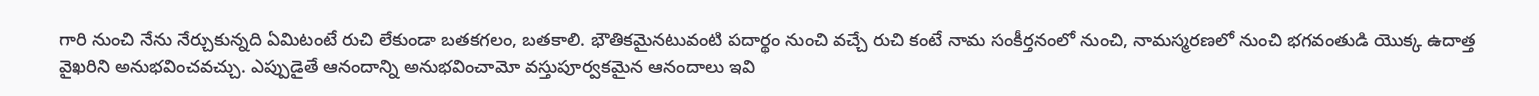గారి నుంచి నేను నేర్చుకున్నది ఏమిటంటే రుచి లేకుండా బతకగలం, బతకాలి. భౌతికమైనటువంటి పదార్థం నుంచి వచ్చే రుచి కంటే నామ సంకీర్తనంలో నుంచి, నామస్మరణలో నుంచి భగవంతుడి యొక్క ఉదాత్త వైఖరిని అనుభవించవచ్చు. ఎప్పుడైతే ఆనందాన్ని అనుభవించామో వస్తుపూర్వకమైన ఆనందాలు ఇవి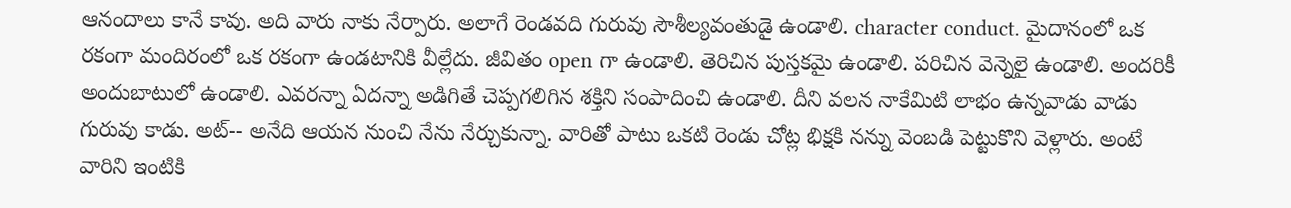ఆనందాలు కానే కావు. అది వారు నాకు నేర్పారు. అలాగే రెండవది గురువు సౌశీల్యవంతుడై ఉండాలి. character conduct. మైదానంలో ఒక రకంగా మందిరంలో ఒక రకంగా ఉండటానికి వీల్లేదు. జీవితం open గా ఉండాలి. తెరిచిన పుస్తకమై ఉండాలి. పరిచిన వెన్నెలై ఉండాలి. అందరికీ అందుబాటులో ఉండాలి. ఎవరన్నా ఏదన్నా అడిగితే చెప్పగలిగిన శక్తిని సంపాదించి ఉండాలి. దీని వలన నాకేమిటి లాభం ఉన్నవాడు వాడు గురువు కాడు. అట్-- అనేది ఆయన నుంచి నేను నేర్చుకున్నా. వారితో పాటు ఒకటి రెండు చోట్ల భిక్షకి నన్ను వెంబడి పెట్టుకొని వెళ్లారు. అంటే వారిని ఇంటికి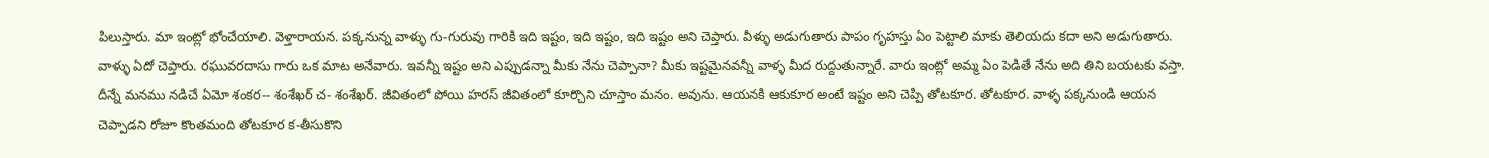పిలుస్తారు. మా ఇంట్లో భోంచేయాలి. వెళ్తారాయన. పక్కనున్న వాళ్ళు గు-గురువు గారికి ఇది ఇష్టం, ఇది ఇష్టం, ఇది ఇష్టం అని చెప్తారు. వీళ్ళు అడుగుతారు పాపం గృహస్తు ఏం పెట్టాలి మాకు తెలియదు కదా అని అడుగుతారు. వాళ్ళు ఏదో చెప్తారు. రఘువరదాసు గారు ఒక మాట అనేవారు. ఇవన్నీ ఇష్టం అని ఎప్పుడన్నా మీకు నేను చెప్పానా? మీకు ఇష్టమైనవన్నీ వాళ్ళ మీద రుద్దుతున్నారే. వారు ఇంట్లో అమ్మ ఏం పెడితే నేను అది తిని బయటకు వస్తా. దీన్నే మనము నడిచే ఏమో శంకర-- శంశేఖర్ చ- శంశేఖర్. జీవితంలో పోయి హరస్ జీవితంలో కూర్చొని చూస్తాం మనం. అవును. ఆయనకి ఆకుకూర అంటే ఇష్టం అని చెప్పి తోటకూర. తోటకూర. వాళ్ళ పక్కనుండి ఆయన చెప్పాడని రోజూ కొంతమంది తోటకూర క-తీసుకొని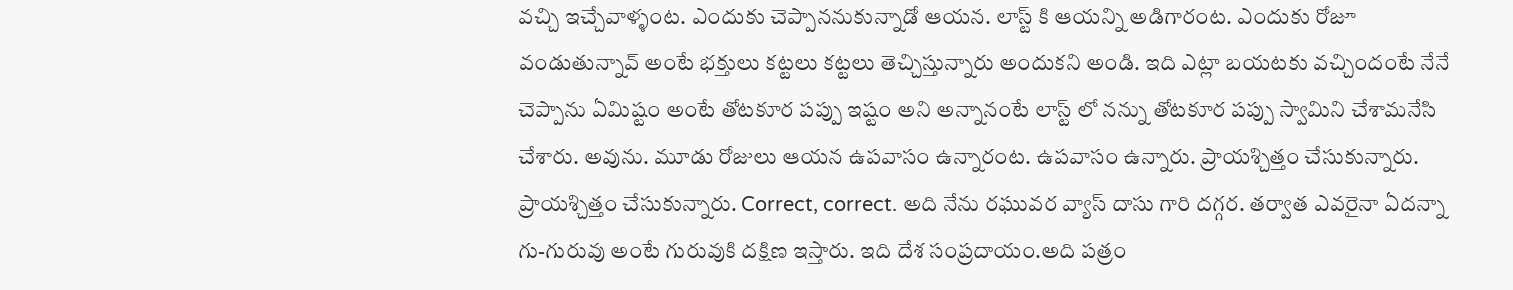వచ్చి ఇచ్చేవాళ్ళంట. ఎందుకు చెప్పాననుకున్నాడో ఆయన. లాస్ట్ కి ఆయన్ని అడిగారంట. ఎందుకు రోజూ వండుతున్నావ్ అంటే భక్తులు కట్టలు కట్టలు తెచ్చిస్తున్నారు అందుకని అండి. ఇది ఎట్లా బయటకు వచ్చిందంటే నేనే చెప్పాను ఏమిష్టం అంటే తోటకూర పప్పు ఇష్టం అని అన్నానంటే లాస్ట్ లో నన్ను తోటకూర పప్పు స్వామిని చేశామనేసి చేశారు. అవును. మూడు రోజులు ఆయన ఉపవాసం ఉన్నారంట. ఉపవాసం ఉన్నారు. ప్రాయశ్చిత్తం చేసుకున్నారు. ప్రాయశ్చిత్తం చేసుకున్నారు. Correct, correct. అది నేను రఘువర వ్యాస్ దాసు గారి దగ్గర. తర్వాత ఎవరైనా ఏదన్నా గు-గురువు అంటే గురువుకి దక్షిణ ఇస్తారు. ఇది దేశ సంప్రదాయం.అది పత్రం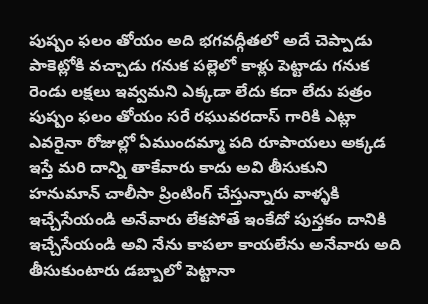పుష్పం ఫలం తోయం అది భగవద్గీతలో అదే చెప్పాడు పాకెట్లోకి వచ్చాడు గనుక పల్లెలో కాళ్లు పెట్టాడు గనుక రెండు లక్షలు ఇవ్వమని ఎక్కడా లేదు కదా లేదు పత్రం పుష్పం ఫలం తోయం సరే రఘువరదాస్ గారికి ఎట్లా ఎవరైనా రోజుల్లో ఏముందమ్మా పది రూపాయలు అక్కడ ఇస్తే మరి దాన్ని తాకేవారు కాదు అవి తీసుకుని హనుమాన్ చాలీసా ప్రింటింగ్ చేస్తున్నారు వాళ్ళకి ఇచ్చేసేయండి అనేవారు లేకపోతే ఇంకేదో పుస్తకం దానికి ఇచ్చేసేయండి అవి నేను కాపలా కాయలేను అనేవారు అది తీసుకుంటారు డబ్బాలో పెట్టానా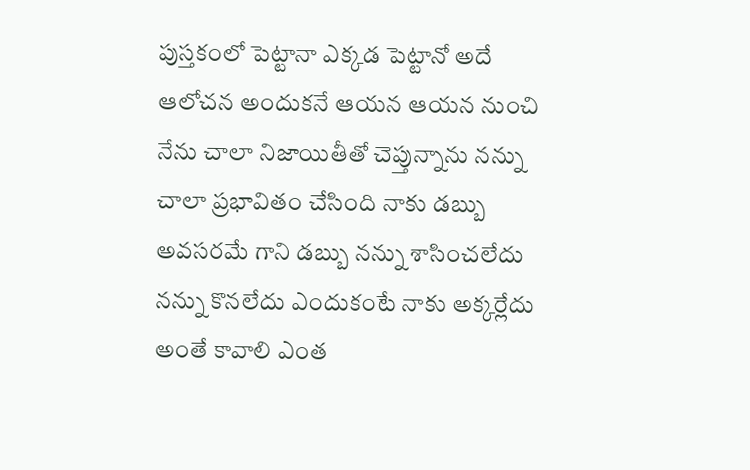పుస్తకంలో పెట్టానా ఎక్కడ పెట్టానో అదే ఆలోచన అందుకనే ఆయన ఆయన నుంచి నేను చాలా నిజాయితీతో చెప్తున్నాను నన్ను చాలా ప్రభావితం చేసింది నాకు డబ్బు అవసరమే గాని డబ్బు నన్ను శాసించలేదు నన్ను కొనలేదు ఎందుకంటే నాకు అక్కర్లేదు అంతే కావాలి ఎంత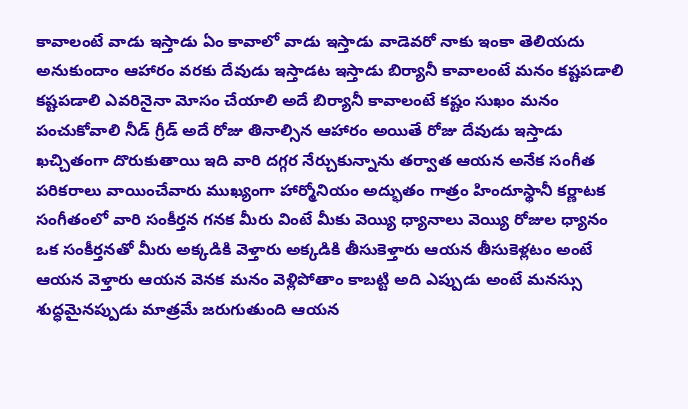కావాలంటే వాడు ఇస్తాడు ఏం కావాలో వాడు ఇస్తాడు వాడెవరో నాకు ఇంకా తెలియదు అనుకుందాం ఆహారం వరకు దేవుడు ఇస్తాడట ఇస్తాడు బిర్యానీ కావాలంటే మనం కష్టపడాలి కష్టపడాలి ఎవరినైనా మోసం చేయాలి అదే బిర్యానీ కావాలంటే కష్టం సుఖం మనం పంచుకోవాలి నీడ్ గ్రీడ్ అదే రోజు తినాల్సిన ఆహారం అయితే రోజు దేవుడు ఇస్తాడు ఖచ్చితంగా దొరుకుతాయి ఇది వారి దగ్గర నేర్చుకున్నాను తర్వాత ఆయన అనేక సంగీత పరికరాలు వాయించేవారు ముఖ్యంగా హార్మోనియం అద్భుతం గాత్రం హిందూస్థానీ కర్ణాటక సంగీతంలో వారి సంకీర్తన గనక మీరు వింటే మీకు వెయ్యి ధ్యానాలు వెయ్యి రోజుల ధ్యానం ఒక సంకీర్తనతో మీరు అక్కడికి వెళ్తారు అక్కడికి తీసుకెళ్తారు ఆయన తీసుకెళ్లటం అంటే ఆయన వెళ్తారు ఆయన వెనక మనం వెళ్లిపోతాం కాబట్టి అది ఎప్పుడు అంటే మనస్సు శుద్ధమైనప్పుడు మాత్రమే జరుగుతుంది ఆయన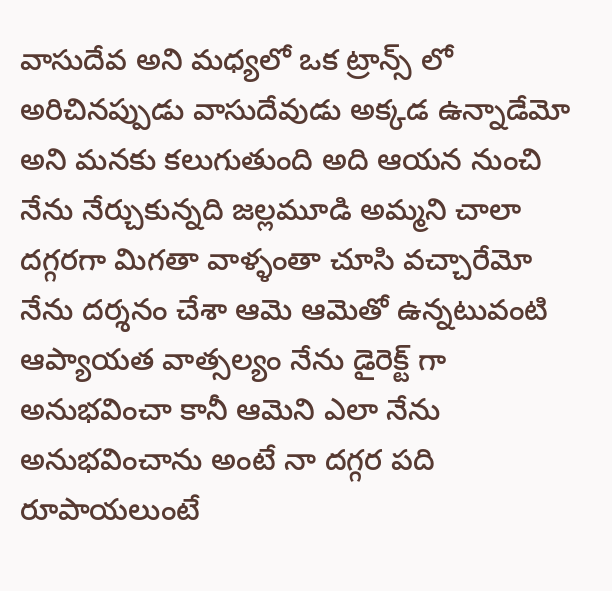వాసుదేవ అని మధ్యలో ఒక ట్రాన్స్ లో అరిచినప్పుడు వాసుదేవుడు అక్కడ ఉన్నాడేమో అని మనకు కలుగుతుంది అది ఆయన నుంచి నేను నేర్చుకున్నది జల్లమూడి అమ్మని చాలా దగ్గరగా మిగతా వాళ్ళంతా చూసి వచ్చారేమో నేను దర్శనం చేశా ఆమె ఆమెతో ఉన్నటువంటి ఆప్యాయత వాత్సల్యం నేను డైరెక్ట్ గా అనుభవించా కానీ ఆమెని ఎలా నేను అనుభవించాను అంటే నా దగ్గర పది రూపాయలుంటే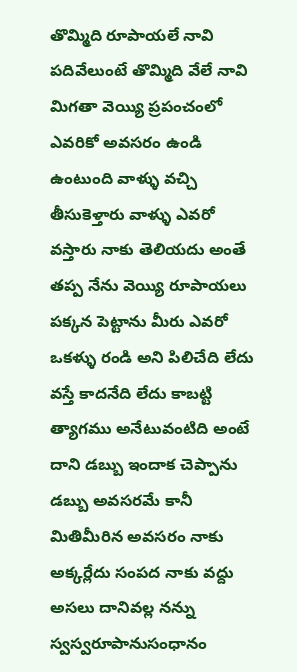తొమ్మిది రూపాయలే నావి పదివేలుంటే తొమ్మిది వేలే నావి మిగతా వెయ్యి ప్రపంచంలో ఎవరికో అవసరం ఉండి ఉంటుంది వాళ్ళు వచ్చి తీసుకెళ్తారు వాళ్ళు ఎవరో వస్తారు నాకు తెలియదు అంతే తప్ప నేను వెయ్యి రూపాయలు పక్కన పెట్టాను మీరు ఎవరో ఒకళ్ళు రండి అని పిలిచేది లేదు వస్తే కాదనేది లేదు కాబట్టి త్యాగము అనేటువంటిది అంటే దాని డబ్బు ఇందాక చెప్పాను డబ్బు అవసరమే కానీ మితిమీరిన అవసరం నాకు అక్కర్లేదు సంపద నాకు వద్దు అసలు దానివల్ల నన్ను స్వస్వరూపానుసంధానం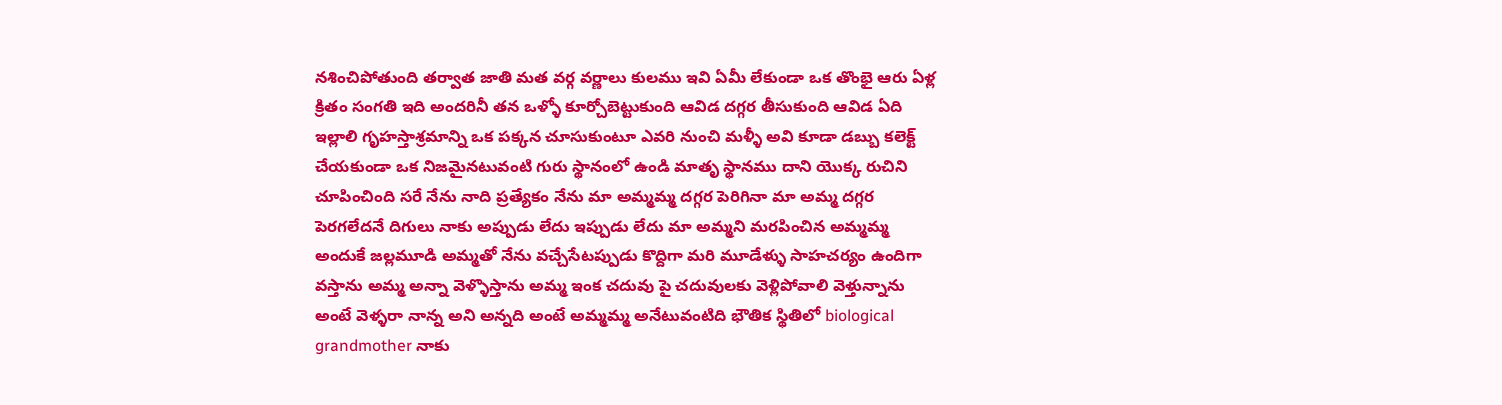నశించిపోతుంది తర్వాత జాతి మత వర్గ వర్ణాలు కులము ఇవి ఏమీ లేకుండా ఒక తొంభై ఆరు ఏళ్ల క్రితం సంగతి ఇది అందరినీ తన ఒళ్ళో కూర్చోబెట్టుకుంది ఆవిడ దగ్గర తీసుకుంది ఆవిడ ఏది ఇల్లాలి గృహస్తాశ్రమాన్ని ఒక పక్కన చూసుకుంటూ ఎవరి నుంచి మళ్ళీ అవి కూడా డబ్బు కలెక్ట్ చేయకుండా ఒక నిజమైనటువంటి గురు స్థానంలో ఉండి మాతృ స్థానము దాని యొక్క రుచిని చూపించింది సరే నేను నాది ప్రత్యేకం నేను మా అమ్మమ్మ దగ్గర పెరిగినా మా అమ్మ దగ్గర పెరగలేదనే దిగులు నాకు అప్పుడు లేదు ఇప్పుడు లేదు మా అమ్మని మరపించిన అమ్మమ్మ అందుకే జల్లమూడి అమ్మతో నేను వచ్చేసేటప్పుడు కొద్దిగా మరి మూడేళ్ళు సాహచర్యం ఉందిగా వస్తాను అమ్మ అన్నా వెళ్ళొస్తాను అమ్మ ఇంక చదువు పై చదువులకు వెళ్లిపోవాలి వెళ్తున్నాను అంటే వెళ్ళరా నాన్న అని అన్నది అంటే అమ్మమ్మ అనేటువంటిది భౌతిక స్థితిలో biological grandmother నాకు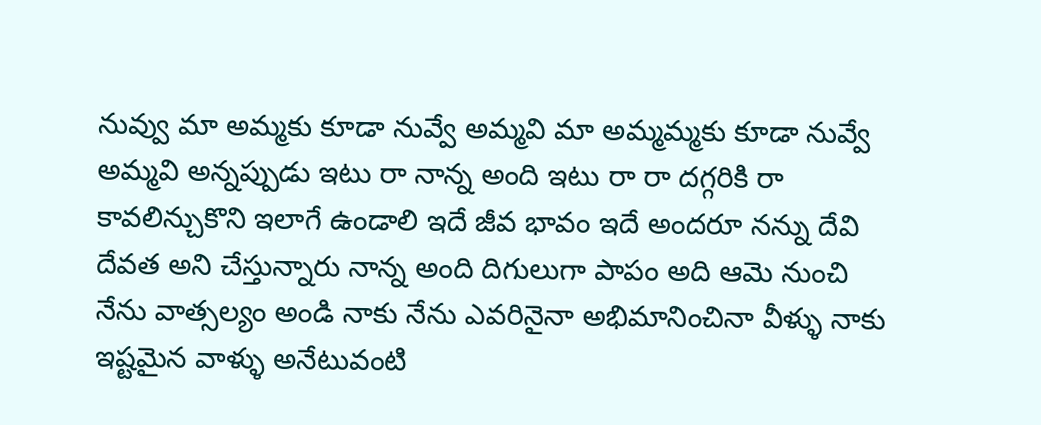నువ్వు మా అమ్మకు కూడా నువ్వే అమ్మవి మా అమ్మమ్మకు కూడా నువ్వే అమ్మవి అన్నప్పుడు ఇటు రా నాన్న అంది ఇటు రా రా దగ్గరికి రా కావలిన్చుకొని ఇలాగే ఉండాలి ఇదే జీవ భావం ఇదే అందరూ నన్ను దేవి దేవత అని చేస్తున్నారు నాన్న అంది దిగులుగా పాపం అది ఆమె నుంచి నేను వాత్సల్యం అండి నాకు నేను ఎవరినైనా అభిమానించినా వీళ్ళు నాకు ఇష్టమైన వాళ్ళు అనేటువంటి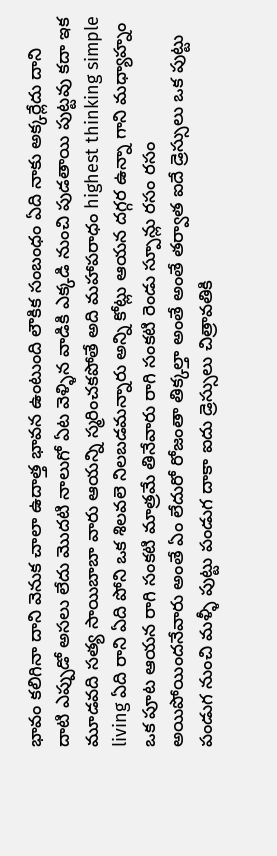భావం కలిగినా దాని వెనుక చాలా ఉదాత్త భావన ఉంటుంది లౌకిక సంబంధం ఏది నాకు అక్కర్లేదు దాని దాటి ఎప్పుడో అసలు లేదు మొదటి నాలుగో ఏట వెళ్ళిన వాడికి ఎక్కడి నుంచి పుడతాయి పుట్టవు కదా ఇక మూడవది సత్య సాయిబాబా వారు ఆయన్ని స్మరించకపోతే అది మహాపరాధం highest thinking simple living ఏది రాని ఏది పోని ఒక శిలవలె నిలబడమన్నారు అన్ని కోట్లు ఆయన దగ్గర ఉన్నా గాని మధ్యాహ్నం ఒక పూట ఆయన రాగి సంకటి మాత్రమే తినేవారు రాగి సంకటి రెండు స్పూన్లు రసం రసం అయిపోయిందనేవారు అంతే ఏం లేదురో రోజంతా తిక్కల్తా అంతే అంతే తర్వాత ఐదే డ్రెస్సులు ఒక పుట్టు పండుగ నుంచి మళ్ళీ పుట్టు పండుగ దాకా ఐదు డ్రెస్సులు చిత్రావతికి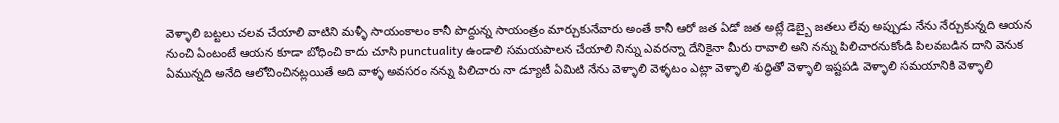వెళ్ళాలి బట్టలు చలవ చేయాలి వాటిని మళ్ళీ సాయంకాలం కానీ పొద్దున్న సాయంత్రం మార్చుకునేవారు అంతే కానీ ఆరో జత ఏడో జత అట్లే డెబ్బై జతలు లేవు అప్పుడు నేను నేర్చుకున్నది ఆయన నుంచి ఏంటంటే ఆయన కూడా బోధించి కాదు చూసి punctuality ఉండాలి సమయపాలన చేయాలి నిన్ను ఎవరన్నా దేనికైనా మీరు రావాలి అని నన్ను పిలిచారనుకోండి పిలవబడిన దాని వెనుక ఏమున్నది అనేది ఆలోచించినట్లయితే అది వాళ్ళ అవసరం నన్ను పిలిచారు నా డ్యూటీ ఏమిటి నేను వెళ్ళాలి వెళ్ళటం ఎట్లా వెళ్ళాలి శుద్ధితో వెళ్ళాలి ఇష్టపడి వెళ్ళాలి సమయానికి వెళ్ళాలి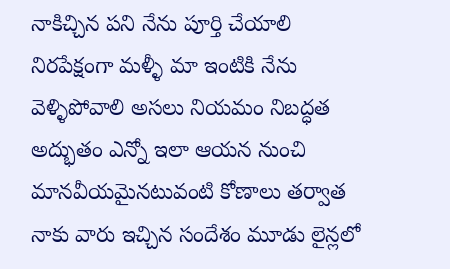నాకిచ్చిన పని నేను పూర్తి చేయాలి నిరపేక్షంగా మళ్ళీ మా ఇంటికి నేను వెళ్ళిపోవాలి అసలు నియమం నిబద్ధత అద్భుతం ఎన్నో ఇలా ఆయన నుంచి మానవీయమైనటువంటి కోణాలు తర్వాత నాకు వారు ఇచ్చిన సందేశం మూడు లైన్లలో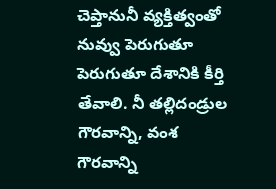చెప్తానునీ వ్యక్తిత్వంతో నువ్వు పెరుగుతూ పెరుగుతూ దేశానికి కీర్తి తేవాలి. నీ తల్లిదండ్రుల గౌరవాన్ని, వంశ గౌరవాన్ని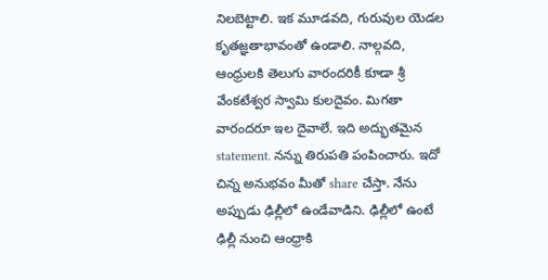నిలబెట్టాలి. ఇక మూడవది, గురువుల యెడల కృతజ్ఞతాభావంతో ఉండాలి. నాల్గవది, ఆంధ్రులకి తెలుగు వారందరికీ కూడా శ్రీ వేంకటేశ్వర స్వామి కులదైవం. మిగతా వారందరూ ఇల దైవాలే. ఇది అద్భుతమైన statement. నన్ను తిరుపతి పంపించారు. ఇదో చిన్న అనుభవం మీతో share చేస్తా. నేను అప్పుడు ఢిల్లీలో ఉండేవాడిని. ఢిల్లీలో ఉంటే ఢిల్లీ నుంచి ఆంధ్రాకి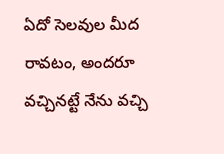ఏదో సెలవుల మీద రావటం, అందరూ వచ్చినట్టే నేను వచ్చి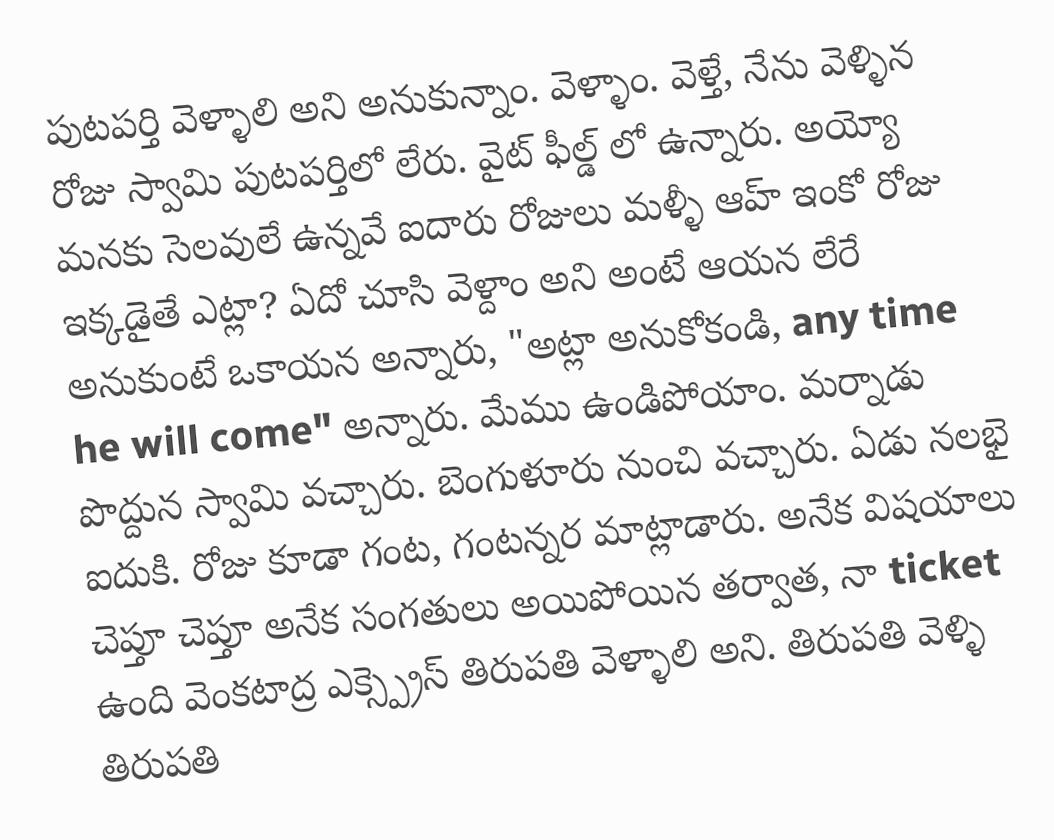పుటపర్తి వెళ్ళాలి అని అనుకున్నాం. వెళ్ళాం. వెళ్తే, నేను వెళ్ళిన రోజు స్వామి పుటపర్తిలో లేరు. వైట్ ఫీల్డ్ లో ఉన్నారు. అయ్యో మనకు సెలవులే ఉన్నవే ఐదారు రోజులు మళ్ళీ ఆహ్ ఇంకో రోజు ఇక్కడైతే ఎట్లా? ఏదో చూసి వెళ్దాం అని అంటే ఆయన లేరే అనుకుంటే ఒకాయన అన్నారు, "అట్లా అనుకోకండి, any time he will come" అన్నారు. మేము ఉండిపోయాం. మర్నాడు పొద్దున స్వామి వచ్చారు. బెంగుళూరు నుంచి వచ్చారు. ఏడు నలభై ఐదుకి. రోజు కూడా గంట, గంటన్నర మాట్లాడారు. అనేక విషయాలు చెప్తూ చెప్తూ అనేక సంగతులు అయిపోయిన తర్వాత, నా ticket ఉంది వెంకటాద్ర ఎక్స్ప్రెస్ తిరుపతి వెళ్ళాలి అని. తిరుపతి వెళ్ళి తిరుపతి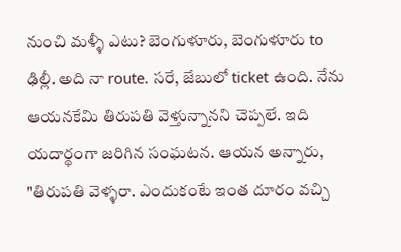నుంచి మళ్ళీ ఎటు? బెంగుళూరు, బెంగుళూరు to ఢిల్లీ. అది నా route. సరే, జేబులో ticket ఉంది. నేను ఆయనకేమి తిరుపతి వెళ్తున్నానని చెప్పలే. ఇది యదార్థంగా జరిగిన సంఘటన. ఆయన అన్నారు, "తిరుపతి వెళ్ళరా. ఎందుకంటే ఇంత దూరం వచ్చి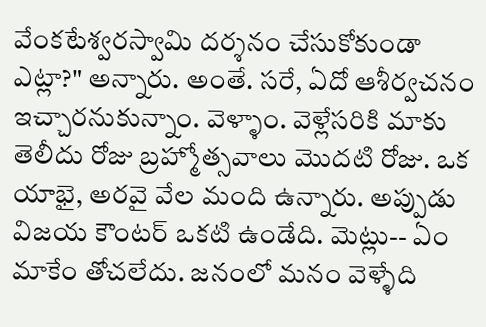వేంకటేశ్వరస్వామి దర్శనం చేసుకోకుండా ఎట్లా?" అన్నారు. అంతే. సరే, ఏదో ఆశీర్వచనం ఇచ్చారనుకున్నాం. వెళ్ళాం. వెళ్లేసరికి మాకు తెలీదు రోజు బ్రహ్మోత్సవాలు మొదటి రోజు. ఒక యాభై, అరవై వేల మంది ఉన్నారు. అప్పుడు విజయ కౌంటర్ ఒకటి ఉండేది. మెట్లు-- ఏం మాకేం తోచలేదు. జనంలో మనం వెళ్ళేది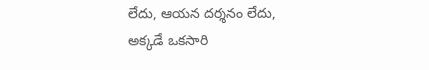లేదు, ఆయన దర్శనం లేదు, అక్కడే ఒకసారి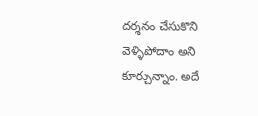దర్శనం చేసుకొని వెళ్ళిపోదాం అని కూర్చున్నాం. అదే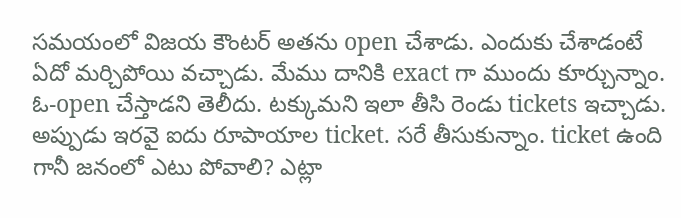సమయంలో విజయ కౌంటర్ అతను open చేశాడు. ఎందుకు చేశాడంటే ఏదో మర్చిపోయి వచ్చాడు. మేము దానికి exact గా ముందు కూర్చున్నాం. ఓ-open చేస్తాడని తెలీదు. టక్కుమని ఇలా తీసి రెండు tickets ఇచ్చాడు. అప్పుడు ఇరవై ఐదు రూపాయాల ticket. సరే తీసుకున్నాం. ticket ఉంది గానీ జనంలో ఎటు పోవాలి? ఎట్లా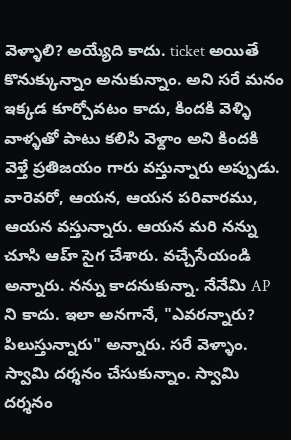వెళ్ళాలి? అయ్యేది కాదు. ticket అయితే కొనుక్కున్నాం అనుకున్నాం. అని సరే మనం ఇక్కడ కూర్చోవటం కాదు, కిందకి వెళ్ళి వాళ్ళతో పాటు కలిసి వెళ్దాం అని కిందకి వెళ్తే ప్రతిజయం గారు వస్తున్నారు అప్పుడు. వారెవరో, ఆయన, ఆయన పరివారము, ఆయన వస్తున్నారు. ఆయన మరి నన్ను చూసి ఆహ్ సైగ చేశారు. వచ్చేసేయండి అన్నారు. నన్ను కాదనుకున్నా. నేనేమి AP ని కాదు. ఇలా అనగానే, "ఎవరన్నారు? పిలుస్తున్నారు" అన్నారు. సరే వెళ్ళాం. స్వామి దర్శనం చేసుకున్నాం. స్వామి దర్శనం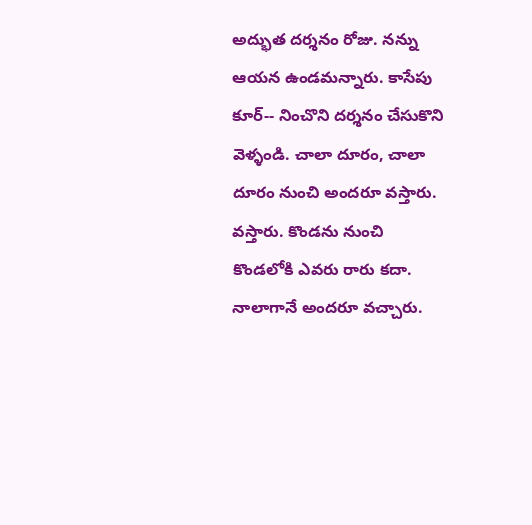అద్భుత దర్శనం రోజు. నన్ను ఆయన ఉండమన్నారు. కాసేపు కూర్-- నించొని దర్శనం చేసుకొని వెళ్ళండి. చాలా దూరం, చాలా దూరం నుంచి అందరూ వస్తారు. వస్తారు. కొండను నుంచి కొండలోకి ఎవరు రారు కదా. నాలాగానే అందరూ వచ్చారు.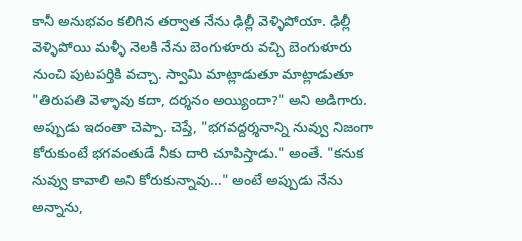కానీ అనుభవం కలిగిన తర్వాత నేను ఢిల్లీ వెళ్ళిపోయా. ఢిల్లీ వెళ్ళిపోయి మళ్ళీ నెలకి నేను బెంగుళూరు వచ్చి బెంగుళూరు నుంచి పుటపర్తికి వచ్చా. స్వామి మాట్లాడుతూ మాట్లాడుతూ "తిరుపతి వెళ్ళావు కదా, దర్శనం అయ్యిందా?" అని అడిగారు. అప్పుడు ఇదంతా చెప్పా. చెప్తే, "భగవద్దర్శనాన్ని నువ్వు నిజంగా కోరుకుంటే భగవంతుడే నీకు దారి చూపిస్తాడు." అంతే. "కనుక నువ్వు కావాలి అని కోరుకున్నావు..." అంటే అప్పుడు నేను అన్నాను,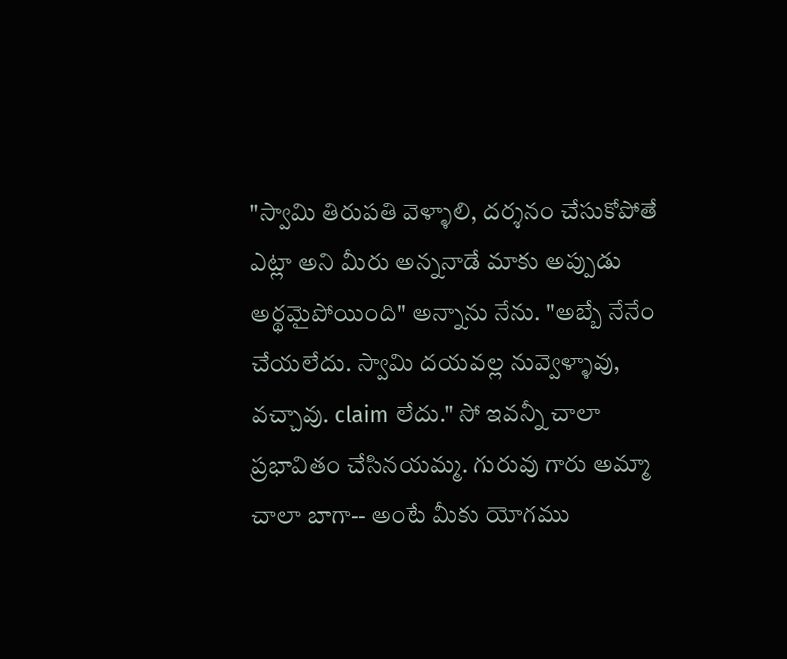"స్వామి తిరుపతి వెళ్ళాలి, దర్శనం చేసుకోపోతే ఎట్లా అని మీరు అన్ననాడే మాకు అప్పుడు అర్థమైపోయింది" అన్నాను నేను. "అబ్బే నేనేం చేయలేదు. స్వామి దయవల్ల నువ్వెళ్ళావు, వచ్చావు. claim లేదు." సో ఇవన్నీ చాలా ప్రభావితం చేసినయమ్మ. గురువు గారు అమ్మా చాలా బాగా-- అంటే మీకు యోగము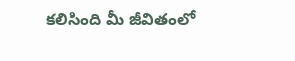కలిసింది మీ జీవితంలో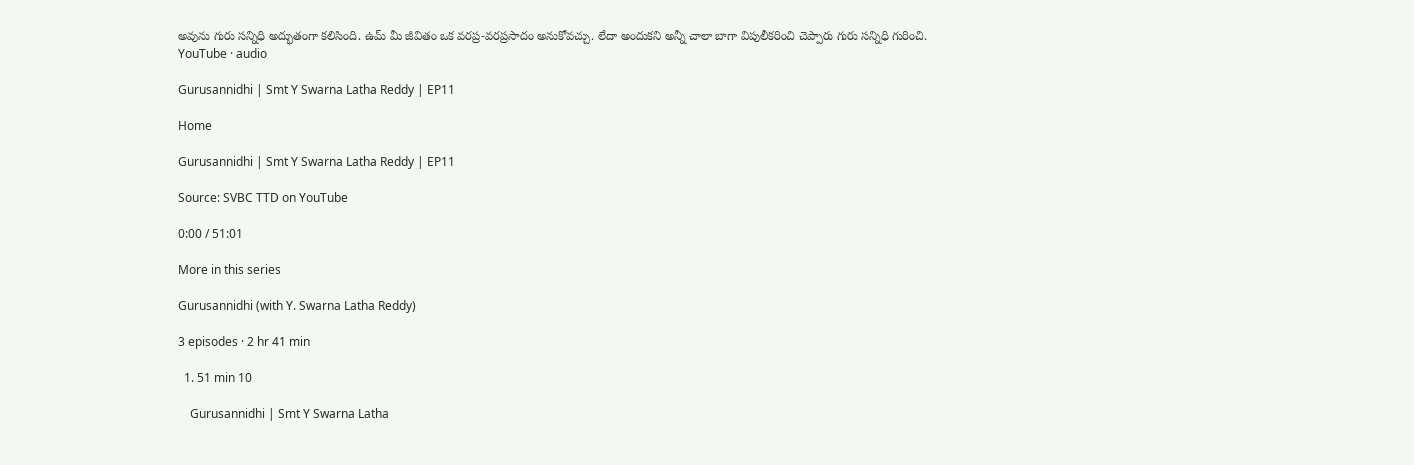అవును గురు సన్నిధి అద్భుతంగా కలిసింది. ఉమ్ మీ జీవితం ఒక వరప్ర-వరప్రసాదం అనుకోవచ్చు. లేదా అందుకని అన్నీ చాలా బాగా విపులీకరించి చెప్పారు గురు సన్నిధి గురించి.
YouTube · audio

Gurusannidhi | Smt Y Swarna Latha Reddy | EP11

Home

Gurusannidhi | Smt Y Swarna Latha Reddy | EP11

Source: SVBC TTD on YouTube

0:00 / 51:01

More in this series

Gurusannidhi (with Y. Swarna Latha Reddy)

3 episodes · 2 hr 41 min

  1. 51 min 10

    Gurusannidhi | Smt Y Swarna Latha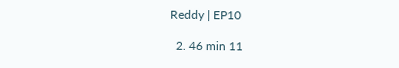Reddy | EP10

  2. 46 min 11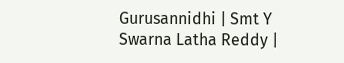Gurusannidhi | Smt Y Swarna Latha Reddy |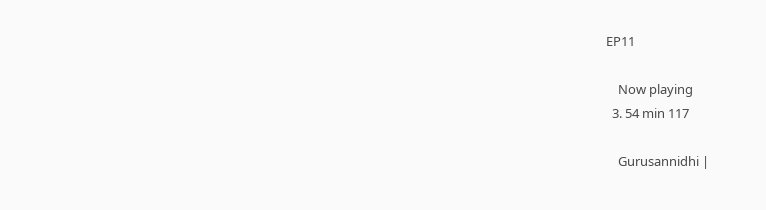EP11

    Now playing
  3. 54 min 117

    Gurusannidhi |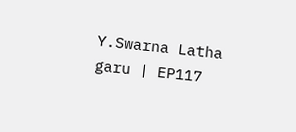Y.Swarna Latha garu | EP117